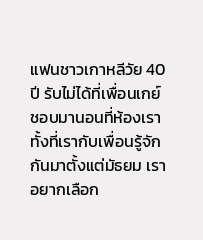แฟนชาวเกาหลีวัย 40 ปี รับไม่ได้ที่เพื่อนเกย์ชอบมานอนที่ห้องเรา ทั้งที่เรากับเพื่อนรู้จักกันมาตั้งแต่มัธยม เราอยากเลือก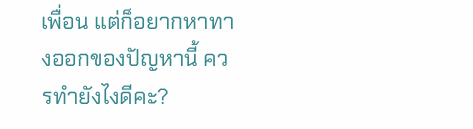เพื่อน แต่ก็อยากหาทางออกของปัญหานี้ ควรทำยังไงดีคะ?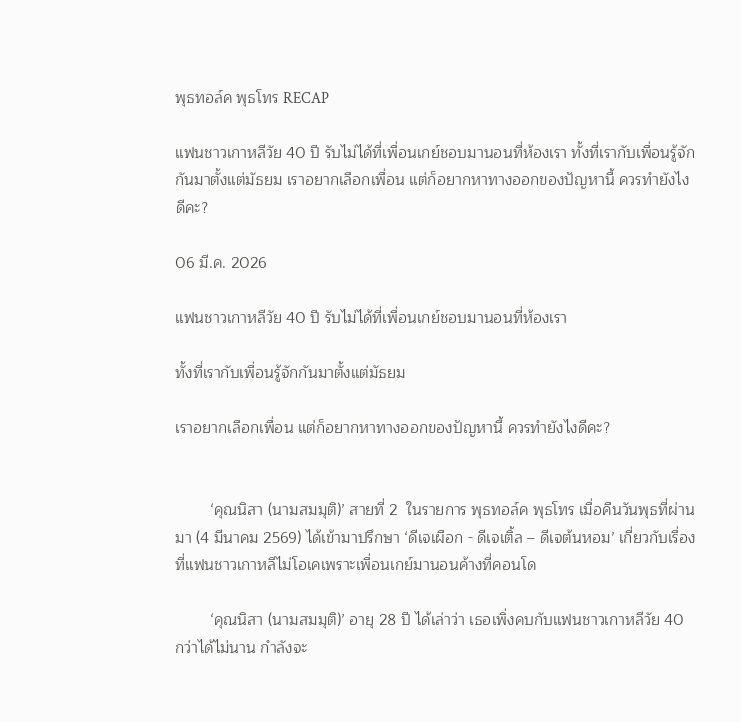พุธทอล์ค พุธโทร RECAP

แฟนชาวเกาหลีวัย 40 ปี รับไม่ได้ที่เพื่อนเกย์ชอบมานอนที่ห้องเรา ทั้งที่เรากับเพื่อนรู้จักกันมาตั้งแต่มัธยม เราอยากเลือกเพื่อน แต่ก็อยากหาทางออกของปัญหานี้ ควรทำยังไงดีคะ?

06 มี.ค. 2026

แฟนชาวเกาหลีวัย 40 ปี รับไม่ได้ที่เพื่อนเกย์ชอบมานอนที่ห้องเรา

ทั้งที่เรากับเพื่อนรู้จักกันมาตั้งแต่มัธยม

เราอยากเลือกเพื่อน แต่ก็อยากหาทางออกของปัญหานี้ ควรทำยังไงดีคะ?


        ‘คุณนิสา (นามสมมุติ)’ สายที่ 2  ในรายการ พุธทอล์ค พุธโทร เมื่อคืนวันพุธที่ผ่านมา (4 มีนาคม 2569) ได้เข้ามาปรึกษา ‘ดีเจเผือก - ดีเจเติ้ล – ดีเจต้นหอม’ เกี่ยวกับเรื่องที่แฟนชาวเกาหลีไม่โอเคเพราะเพื่อนเกย์มานอนค้างที่คอนโด

        ‘คุณนิสา (นามสมมุติ)’ อายุ 28 ปี ได้เล่าว่า เธอเพิ่งคบกับแฟนชาวเกาหลีวัย 40 กว่าได้ไม่นาน กำลังจะ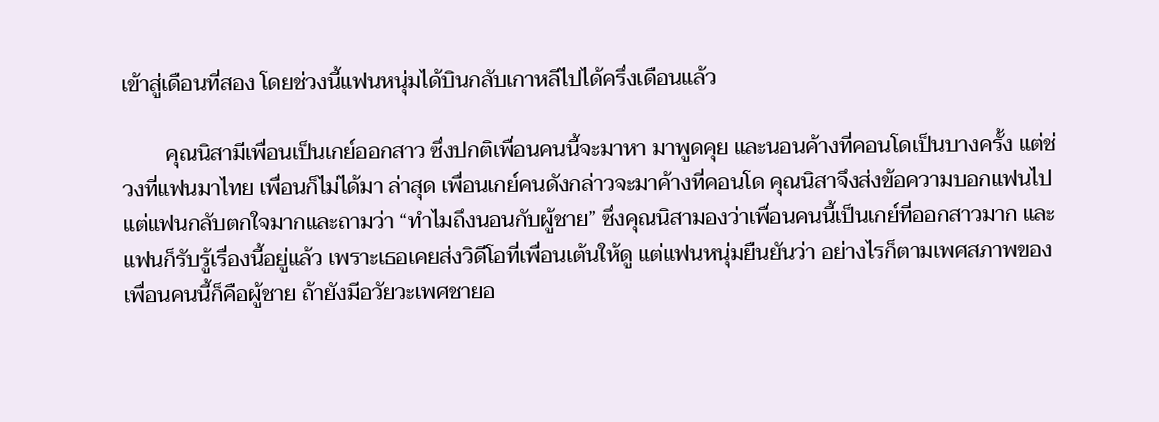เข้าสู่เดือนที่สอง โดยช่วงนี้แฟนหนุ่มได้บินกลับเกาหลีไปได้ครึ่งเดือนแล้ว

        คุณนิสามีเพื่อนเป็นเกย์ออกสาว ซึ่งปกติเพื่อนคนนี้จะมาหา มาพูดคุย และนอนค้างที่คอนโดเป็นบางครั้ง แต่ช่วงที่แฟนมาไทย เพื่อนก็ไม่ได้มา ล่าสุด เพื่อนเกย์คนดังกล่าวจะมาค้างที่คอนโด คุณนิสาจึงส่งข้อความบอกแฟนไป แต่แฟนกลับตกใจมากและถามว่า “ทำไมถึงนอนกับผู้ชาย” ซึ่งคุณนิสามองว่าเพื่อนคนนี้เป็นเกย์ที่ออกสาวมาก และแฟนก็รับรู้เรื่องนี้อยู่แล้ว เพราะเธอเคยส่งวิดีโอที่เพื่อนเต้นให้ดู แต่แฟนหนุ่มยืนยันว่า อย่างไรก็ตามเพศสภาพของเพื่อนคนนี้ก็คือผู้ชาย ถ้ายังมีอวัยวะเพศชายอ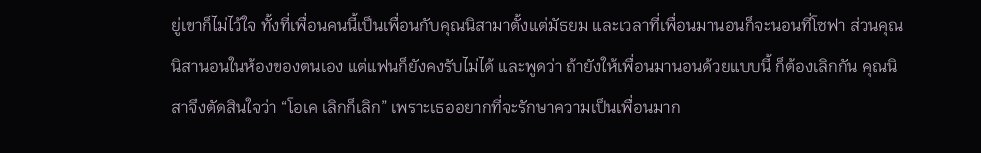ยู่เขาก็ไม่ไว้ใจ ทั้งที่เพื่อนคนนี้เป็นเพื่อนกับคุณนิสามาตั้งแต่มัธยม และเวลาที่เพื่อนมานอนก็จะนอนที่โซฟา ส่วนคุณนิสานอนในห้องของตนเอง แต่แฟนก็ยังคงรับไม่ได้ และพูดว่า ถ้ายังให้เพื่อนมานอนด้วยแบบนี้ ก็ต้องเลิกกัน คุณนิสาจึงตัดสินใจว่า “โอเค เลิกก็เลิก” เพราะเธออยากที่จะรักษาความเป็นเพื่อนมาก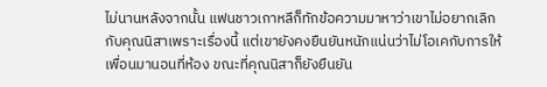ไม่นานหลังจากนั้น แฟนชาวเกาหลีก็ทักข้อความมาหาว่าเขาไม่อยากเลิกกับคุณนิสาเพราะเรื่องนี้ แต่เขายังคงยืนยันหนักแน่นว่าไม่โอเคกับการให้เพื่อนมานอนที่ห้อง ขณะที่คุณนิสาก็ยังยืนยัน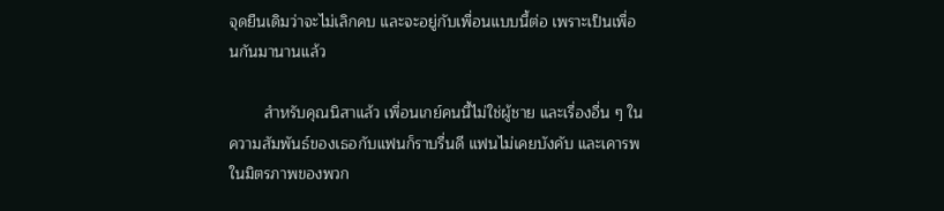จุดยืนเดิมว่าจะไม่เลิกคบ และจะอยู่กับเพื่อนแบบนี้ต่อ เพราะเป็นเพื่อนกันมานานแล้ว

        สำหรับคุณนิสาแล้ว เพื่อนเกย์คนนี้ไม่ใช่ผู้ชาย และเรื่องอื่น ๆ ในความสัมพันธ์ของเธอกับแฟนก็ราบรื่นดี แฟนไม่เคยบังคับ และเคารพในมิตรภาพของพวก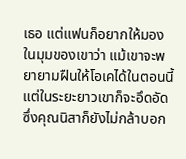เธอ แต่แฟนก็อยากให้มองในมุมของเขาว่า แม้เขาจะพยายามฝืนให้โอเคได้ในตอนนี้ แต่ในระยะยาวเขาก็จะอึดอัด ซึ่งคุณนิสาก็ยังไม่กล้าบอก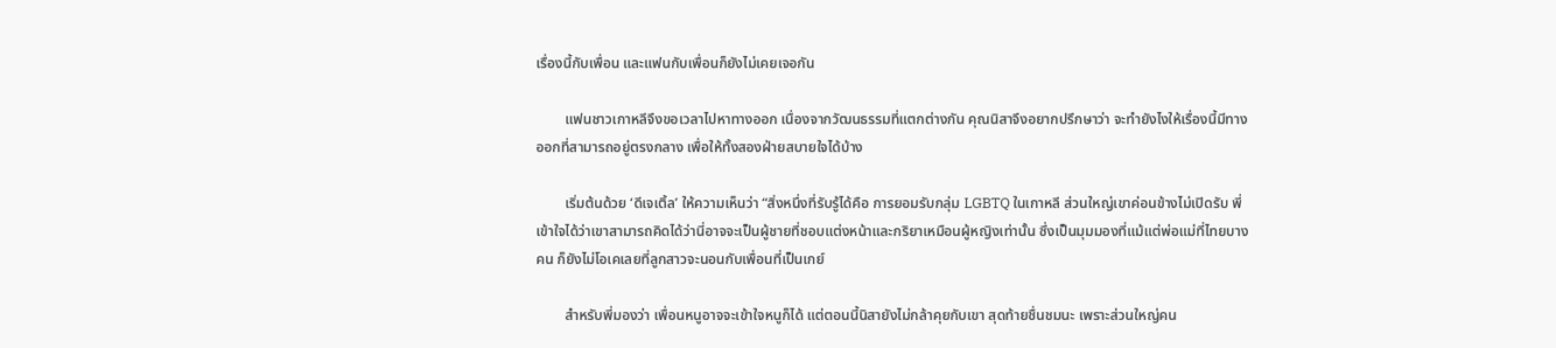เรื่องนี้กับเพื่อน และแฟนกับเพื่อนก็ยังไม่เคยเจอกัน

        แฟนชาวเกาหลีจึงขอเวลาไปหาทางออก เนื่องจากวัฒนธรรมที่แตกต่างกัน คุณนิสาจึงอยากปรึกษาว่า จะทำยังไงให้เรื่องนี้มีทางออกที่สามารถอยู่ตรงกลาง เพื่อให้ทั้งสองฝ่ายสบายใจได้บ้าง

        เริ่มต้นด้วย ‘ดีเจเติ้ล’ ให้ความเห็นว่า “สิ่งหนึ่งที่รับรู้ได้คือ การยอมรับกลุ่ม LGBTQ ในเกาหลี ส่วนใหญ่เขาค่อนข้างไม่เปิดรับ พี่เข้าใจได้ว่าเขาสามารถคิดได้ว่านี่อาจจะเป็นผู้ชายที่ชอบแต่งหน้าและกริยาเหมือนผู้หญิงเท่านั้น ซึ่งเป็นมุมมองที่แม้แต่พ่อแม่ที่ไทยบางคน ก็ยังไม่โอเคเลยที่ลูกสาวจะนอนกับเพื่อนที่เป็นเกย์

        สำหรับพี่มองว่า เพื่อนหนูอาจจะเข้าใจหนูก็ได้ แต่ตอนนี้นิสายังไม่กล้าคุยกับเขา สุดท้ายชื่นชมนะ เพราะส่วนใหญ่คน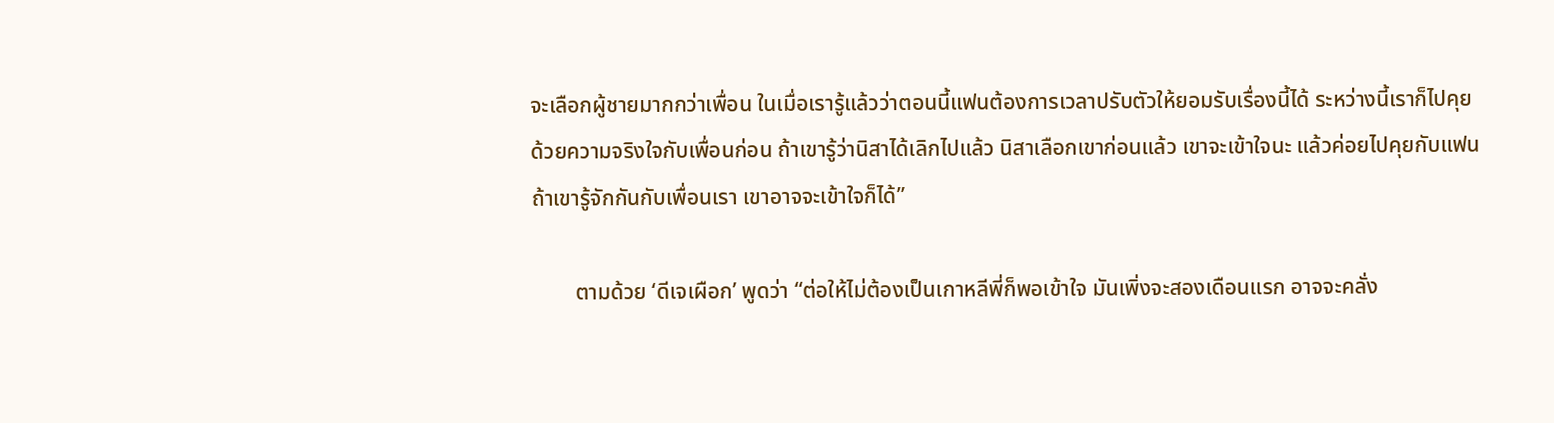จะเลือกผู้ชายมากกว่าเพื่อน ในเมื่อเรารู้แล้วว่าตอนนี้แฟนต้องการเวลาปรับตัวให้ยอมรับเรื่องนี้ได้ ระหว่างนี้เราก็ไปคุยด้วยความจริงใจกับเพื่อนก่อน ถ้าเขารู้ว่านิสาได้เลิกไปแล้ว นิสาเลือกเขาก่อนแล้ว เขาจะเข้าใจนะ แล้วค่อยไปคุยกับแฟน ถ้าเขารู้จักกันกับเพื่อนเรา เขาอาจจะเข้าใจก็ได้”

        ตามด้วย ‘ดีเจเผือก’ พูดว่า “ต่อให้ไม่ต้องเป็นเกาหลีพี่ก็พอเข้าใจ มันเพิ่งจะสองเดือนแรก อาจจะคลั่ง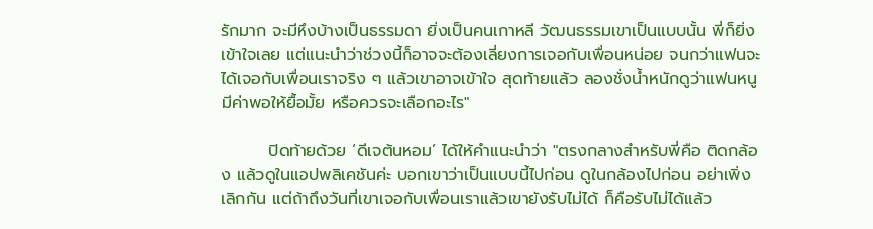รักมาก จะมีหึงบ้างเป็นธรรมดา ยิ่งเป็นคนเกาหลี วัฒนธรรมเขาเป็นแบบนั้น พี่ก็ยิ่งเข้าใจเลย แต่แนะนำว่าช่วงนี้ก็อาจจะต้องเลี่ยงการเจอกับเพื่อนหน่อย จนกว่าแฟนจะได้เจอกับเพื่อนเราจริง ๆ แล้วเขาอาจเข้าใจ สุดท้ายแล้ว ลองชั่งน้ำหนักดูว่าแฟนหนูมีค่าพอให้ยื้อมั้ย หรือควรจะเลือกอะไร"

        ปิดท้ายด้วย ‘ดีเจต้นหอม’ ได้ให้คำแนะนำว่า "ตรงกลางสำหรับพี่คือ ติดกล้อง แล้วดูในแอปพลิเคชันค่ะ บอกเขาว่าเป็นแบบนี้ไปก่อน ดูในกล้องไปก่อน อย่าเพิ่งเลิกกัน แต่ถ้าถึงวันที่เขาเจอกับเพื่อนเราแล้วเขายังรับไม่ได้ ก็คือรับไม่ได้แล้ว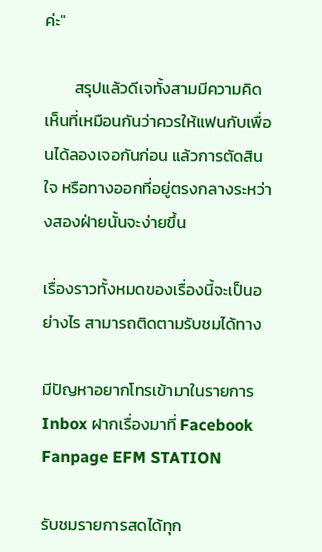ค่ะ"

        สรุปแล้วดีเจทั้งสามมีความคิดเห็นที่เหมือนกันว่าควรให้แฟนกับเพื่อนได้ลองเจอกันก่อน แล้วการตัดสินใจ หรือทางออกที่อยู่ตรงกลางระหว่างสองฝ่ายนั้นจะง่ายขึ้น

เรื่องราวทั้งหมดของเรื่องนี้จะเป็นอย่างไร สามารถติดตามรับชมได้ทาง

มีปัญหาอยากโทรเข้ามาในรายการ Inbox ฝากเรื่องมาที่ Facebook Fanpage EFM STATION

รับชมรายการสดได้ทุก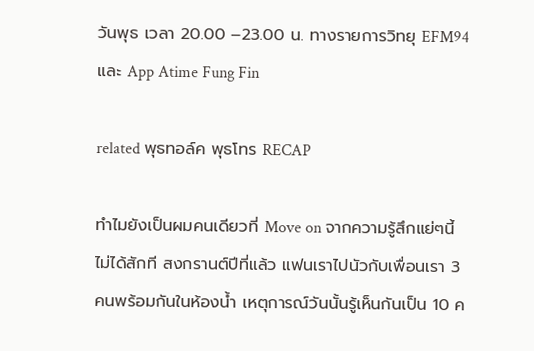วันพุธ เวลา 20.00 –23.00 น. ทางรายการวิทยุ EFM94 และ App Atime Fung Fin

related พุธทอล์ค พุธโทร RECAP

ทำไมยังเป็นผมคนเดียวที่ Move on จากความรู้สึกแย่ๆนี้ไม่ได้สักที สงกรานต์ปีที่แล้ว แฟนเราไปนัวกับเพื่อนเรา 3 คนพร้อมกันในห้องน้ำ เหตุการณ์วันนั้นรู้เห็นกันเป็น 10 ค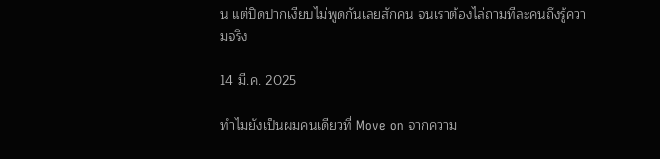น แต่ปิดปากเงียบไม่พูดกันเลยสักคน จนเราต้องไล่ถามทีละคนถึงรู้ความจริง

14 มี.ค. 2025

ทำไมยังเป็นผมคนเดียวที่ Move on จากความ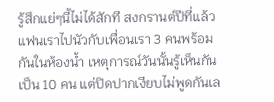รู้สึกแย่ๆนี้ไม่ได้สักที สงกรานต์ปีที่แล้ว แฟนเราไปนัวกับเพื่อนเรา 3 คนพร้อมกันในห้องน้ำ เหตุการณ์วันนั้นรู้เห็นกันเป็น 10 คน แต่ปิดปากเงียบไม่พูดกันเล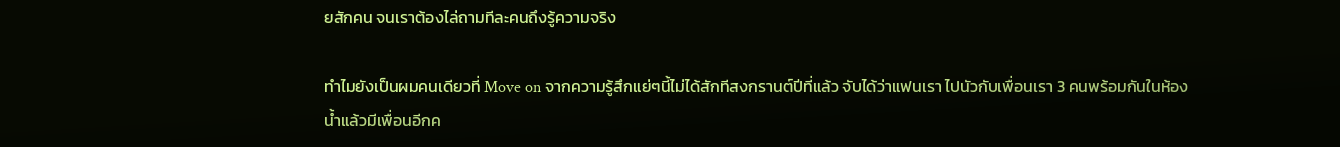ยสักคน จนเราต้องไล่ถามทีละคนถึงรู้ความจริง

ทำไมยังเป็นผมคนเดียวที่ Move on จากความรู้สึกแย่ๆนี้ไม่ได้สักทีสงกรานต์ปีที่แล้ว จับได้ว่าแฟนเรา ไปนัวกับเพื่อนเรา 3 คนพร้อมกันในห้องน้ำแล้วมีเพื่อนอีกค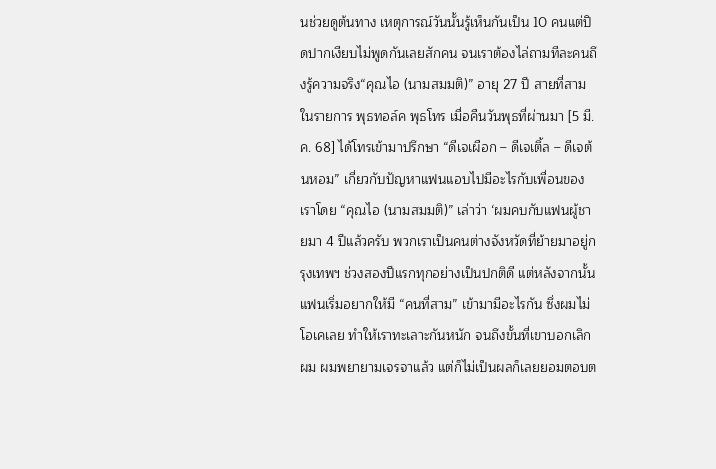นช่วยดูต้นทาง เหตุการณ์วันนั้นรู้เห็นกันเป็น 10 คนแต่ปิดปากเงียบไม่พูดกันเลยสักคน จนเราต้องไล่ถามทีละคนถึงรู้ความจริง“คุณไอ (นามสมมติ)” อายุ 27 ปี สายที่สามในรายการ พุธทอล์ค พุธโทร เมื่อคืนวันพุธที่ผ่านมา [5 มี.ค. 68] ได้โทรเข้ามาปรึกษา “ดีเจเผือก – ดีเจเติ้ล – ดีเจต้นหอม” เกี่ยวกับปัญหาแฟนแอบไปมีอะไรกับเพื่อนของเราโดย “คุณไอ (นามสมมติ)” เล่าว่า ‘ผมคบกับแฟนผู้ชายมา 4 ปีแล้วครับ พวกเราเป็นคนต่างจังหวัดที่ย้ายมาอยู่กรุงเทพฯ ช่วงสองปีแรกทุกอย่างเป็นปกติดี แต่หลังจากนั้น แฟนเริ่มอยากให้มี “คนที่สาม” เข้ามามีอะไรกัน ซึ่งผมไม่โอเคเลย ทำให้เราทะเลาะกันหนัก จนถึงขั้นที่เขาบอกเลิกผม ผมพยายามเจรจาแล้ว แต่ก็ไม่เป็นผลก็เลยยอมตอบต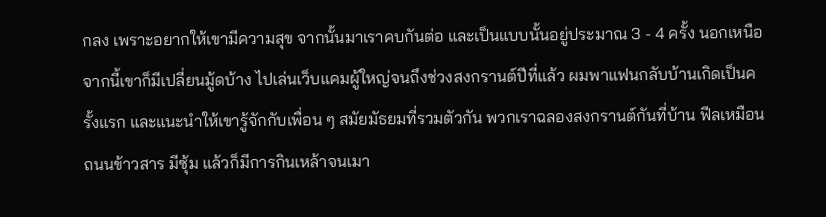กลง เพราะอยากให้เขามีความสุข จากนั้นมาเราคบกันต่อ และเป็นแบบนั้นอยู่ประมาณ 3 - 4 ครั้ง นอกเหนือจากนี้เขาก็มีเปลี่ยนมู้ดบ้าง ไปเล่นเว็บแคมผู้ใหญ่จนถึงช่วงสงกรานต์ปีที่แล้ว ผมพาแฟนกลับบ้านเกิดเป็นครั้งแรก และแนะนำให้เขารู้จักกับเพื่อน ๆ สมัยมัธยมที่รวมตัวกัน พวกเราฉลองสงกรานต์กันที่บ้าน ฟีลเหมือนถนนข้าวสาร มีซุ้ม แล้วก็มีการกินเหล้าจนเมา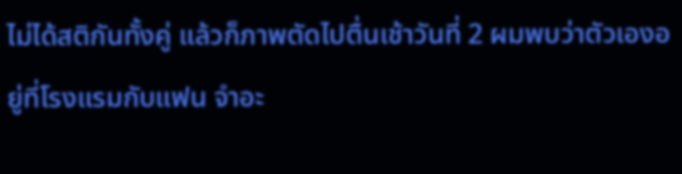ไม่ได้สติกันทั้งคู่ แล้วก็ภาพตัดไปตื่นเช้าวันที่ 2 ผมพบว่าตัวเองอยู่ที่โรงแรมกับแฟน จำอะ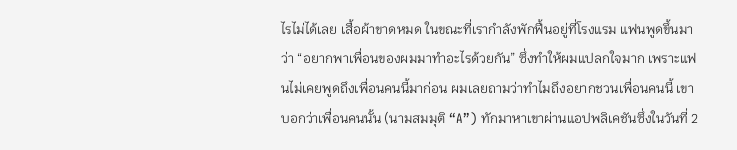ไรไม่ได้เลย เสื้อผ้าขาดหมด ในขณะที่เรากำลังพักฟื้นอยู่ที่โรงแรม แฟนพูดขึ้นมาว่า “อยากพาเพื่อนของผมมาทำอะไรด้วยกัน” ซึ่งทำให้ผมแปลกใจมาก เพราะแฟนไม่เคยพูดถึงเพื่อนคนนี้มาก่อน ผมเลยถามว่าทำไมถึงอยากชวนเพื่อนคนนี้ เขาบอกว่าเพื่อนคนนั้น (นามสมมุติ “A”) ทักมาหาเขาผ่านแอปพลิเคชันซึ่งในวันที่ 2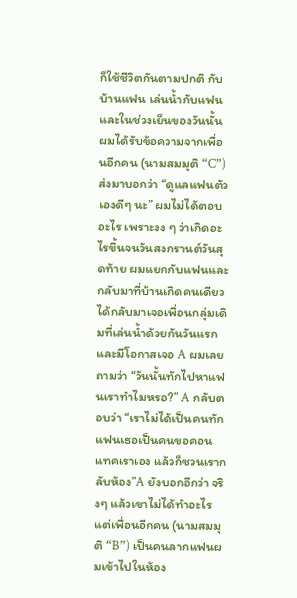ก็ใช้ชีวิตกันตามปกติ กับบ้านแฟน เล่นน้ำกับแฟน และในช่วงเย็นของวันนั้น ผมได้รับข้อความจากเพื่อนอีกคน (นามสมมุติ “C”) ส่งมาบอกว่า “ดูแลแฟนตัวเองดีๆ นะ” ผมไม่ได้ตอบอะไร เพราะงง ๆ ว่าเกิดอะไรขึ้นจนวันสงกรานต์วันสุดท้าย ผมแยกกับแฟนและกลับมาที่บ้านเกิดคนเดียว ได้กลับมาเจอเพื่อนกลุ่มเดิมที่เล่นน้ำด้วยกันวันแรก และมีโอกาสเจอ A ผมเลยถามว่า “วันนั้นทักไปหาแฟนเราทำไมหรอ?” A กลับตอบว่า “เราไม่ได้เป็นคนทัก แฟนเธอเป็นคนขอคอนแทคเราเอง แล้วก็ชวนเรากลับห้อง”A ยังบอกอีกว่า จริงๆ แล้วเขาไม่ได้ทำอะไร แต่เพื่อนอีกคน (นามสมมุติ “B”) เป็นคนลากแฟนผมเข้าไปในห้อง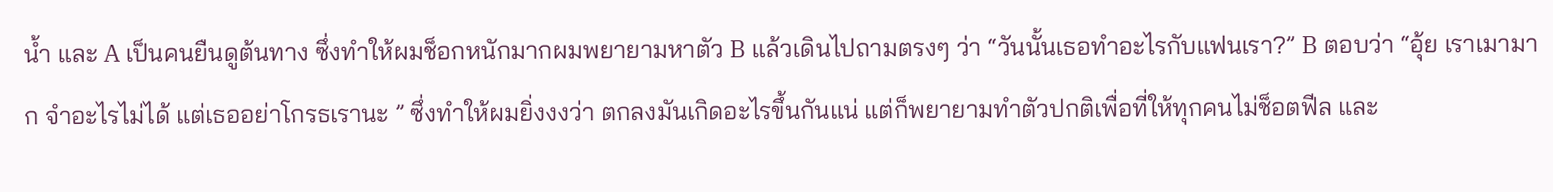น้ำ และ A เป็นคนยืนดูต้นทาง ซึ่งทำให้ผมช็อกหนักมากผมพยายามหาตัว B แล้วเดินไปถามตรงๆ ว่า “วันนั้นเธอทำอะไรกับแฟนเรา?” B ตอบว่า “อุ้ย เราเมามาก จำอะไรไม่ได้ แต่เธออย่าโกรธเรานะ ” ซึ่งทำให้ผมยิ่งงงว่า ตกลงมันเกิดอะไรขึ้นกันแน่ แต่ก็พยายามทำตัวปกติเพื่อที่ให้ทุกคนไม่ช็อตฟีล และ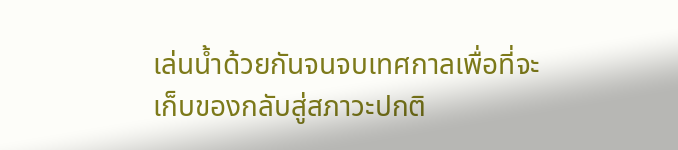เล่นน้ำด้วยกันจนจบเทศกาลเพื่อที่จะเก็บของกลับสู่สภาวะปกติ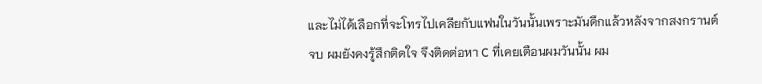และไม่ได้เลือกที่จะโทรไปเคลียกับแฟนในวันนั้นเพราะมันดึกแล้วหลังจากสงกรานต์จบ ผมยังคงรู้สึกติดใจ จึงติดต่อหา C ที่เคยเตือนผมวันนั้น ผม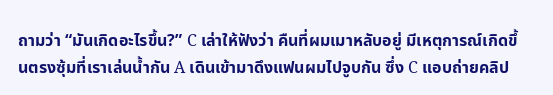ถามว่า “มันเกิดอะไรขึ้น?” C เล่าให้ฟังว่า คืนที่ผมเมาหลับอยู่ มีเหตุการณ์เกิดขึ้นตรงซุ้มที่เราเล่นน้ำกัน A เดินเข้ามาดึงแฟนผมไปจูบกัน ซึ่ง C แอบถ่ายคลิป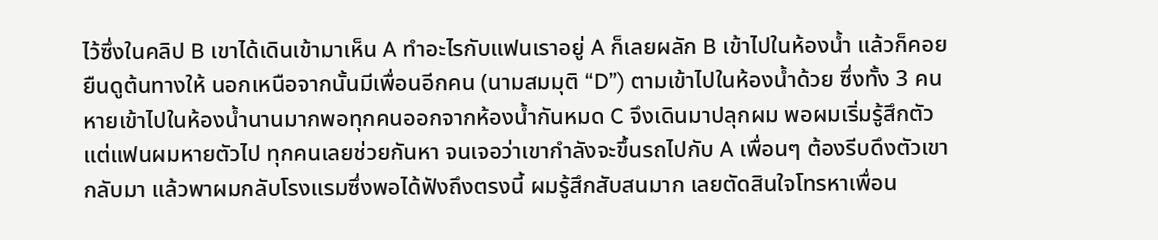ไว้ซึ่งในคลิป B เขาได้เดินเข้ามาเห็น A ทำอะไรกับแฟนเราอยู่ A ก็เลยผลัก B เข้าไปในห้องน้ำ แล้วก็คอยยืนดูต้นทางให้ นอกเหนือจากนั้นมีเพื่อนอีกคน (นามสมมุติ “D”) ตามเข้าไปในห้องน้ำด้วย ซึ่งทั้ง 3 คนหายเข้าไปในห้องน้ำนานมากพอทุกคนออกจากห้องน้ำกันหมด C จึงเดินมาปลุกผม พอผมเริ่มรู้สึกตัว แต่แฟนผมหายตัวไป ทุกคนเลยช่วยกันหา จนเจอว่าเขากำลังจะขึ้นรถไปกับ A เพื่อนๆ ต้องรีบดึงตัวเขากลับมา แล้วพาผมกลับโรงแรมซึ่งพอได้ฟังถึงตรงนี้ ผมรู้สึกสับสนมาก เลยตัดสินใจโทรหาเพื่อน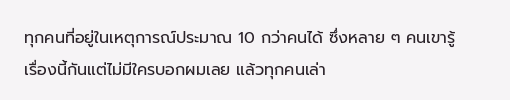ทุกคนที่อยู่ในเหตุการณ์ประมาณ 10 กว่าคนได้ ซึ่งหลาย ๆ คนเขารู้เรื่องนี้กันแต่ไม่มีใครบอกผมเลย แล้วทุกคนเล่า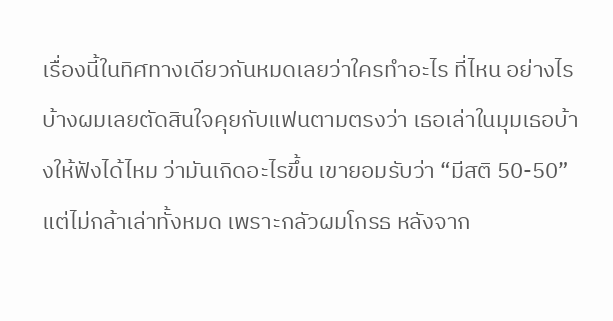เรื่องนี้ในทิศทางเดียวกันหมดเลยว่าใครทำอะไร ที่ไหน อย่างไรบ้างผมเลยตัดสินใจคุยกับแฟนตามตรงว่า เธอเล่าในมุมเธอบ้างให้ฟังได้ไหม ว่ามันเกิดอะไรขึ้น เขายอมรับว่า “มีสติ 50-50” แต่ไม่กล้าเล่าทั้งหมด เพราะกลัวผมโกรธ หลังจาก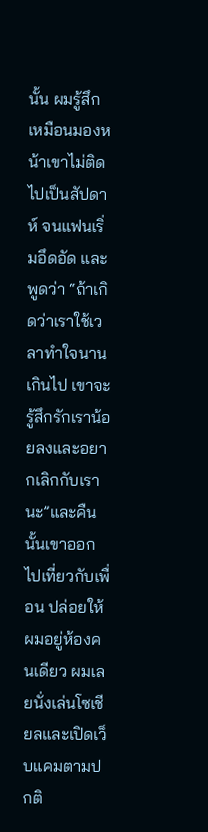นั้น ผมรู้สึกเหมือนมองหน้าเขาไม่ติดไปเป็นสัปดาห์ จนแฟนเริ่มอึดอัด และพูดว่า “ถ้าเกิดว่าเราใช้เวลาทำใจนานเกินไป เขาจะรู้สึกรักเราน้อยลงและอยากเลิกกับเรานะ”และคืนนั้นเขาออกไปเที่ยวกับเพื่อน ปล่อยให้ผมอยู่ห้องคนเดียว ผมเลยนั่งเล่นโซเชียลและเปิดเว็บแคมตามปกติ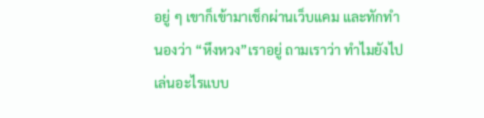อยู่ ๆ เขาก็เข้ามาเช็กผ่านเว็บแคม และทักทำนองว่า “หึงหวง”เราอยู่ ถามเราว่า ทำไมยังไปเล่นอะไรแบบ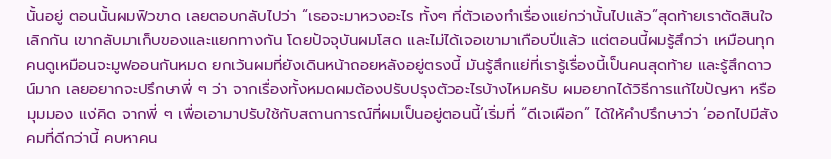นั้นอยู่ ตอนนั้นผมฟิวขาด เลยตอบกลับไปว่า “เธอจะมาหวงอะไร ทั้งๆ ที่ตัวเองทำเรื่องแย่กว่านั้นไปแล้ว”สุดท้ายเราตัดสินใจเลิกกัน เขากลับมาเก็บของและแยกทางกัน โดยปัจจุบันผมโสด และไม่ได้เจอเขามาเกือบปีแล้ว แต่ตอนนี้ผมรู้สึกว่า เหมือนทุกคนดูเหมือนจะมูฟออนกันหมด ยกเว้นผมที่ยังเดินหน้าถอยหลังอยู่ตรงนี้ มันรู้สึกแย่ที่เรารู้เรื่องนี้เป็นคนสุดท้าย และรู้สึกดาวน์มาก เลยอยากจะปรึกษาพี่ ๆ ว่า จากเรื่องทั้งหมดผมต้องปรับปรุงตัวอะไรบ้างไหมครับ ผมอยากได้วิธีการแก้ไขปัญหา หรือมุมมอง แง่คิด จากพี่ ๆ เพื่อเอามาปรับใช้กับสถานการณ์ที่ผมเป็นอยู่ตอนนี้’เริ่มที่ “ดีเจเผือก” ได้ให้คำปรึกษาว่า ‘ออกไปมีสังคมที่ดีกว่านี้ คบหาคน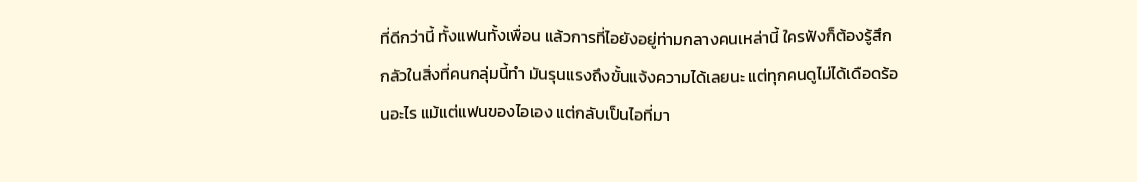ที่ดีกว่านี้ ทั้งแฟนทั้งเพื่อน แล้วการที่ไอยังอยู่ท่ามกลางคนเหล่านี้ ใครฟังก็ต้องรู้สึกกลัวในสิ่งที่คนกลุ่มนี้ทำ มันรุนแรงถึงขั้นแจ้งความได้เลยนะ แต่ทุกคนดูไม่ได้เดือดร้อนอะไร แม้แต่แฟนของไอเอง แต่กลับเป็นไอที่มา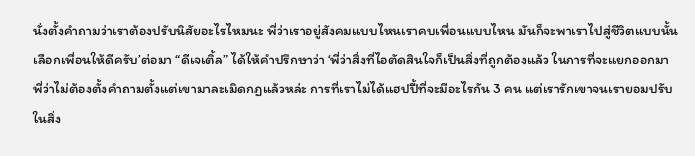นั่งตั้งคำถามว่าเราต้องปรับนิสัยอะไรไหมนะ พี่ว่าเราอยู่สังคมแบบไหนเราคบเพื่อนแบบไหน มันก็จะพาเราไปสู่ชีวิตแบบนั้น เลือกเพื่อนให้ดีครับ’ต่อมา “ดีเจเติ้ล” ได้ให้คำปรึกษาว่า ‘พี่ว่าสิ่งที่ไอตัดสินใจก็เป็นสิ่งที่ถูกต้องแล้ว ในการที่จะแยกออกมา พี่ว่าไม่ต้องตั้งคำถามตั้งแต่เขามาละเมิดกฏแล้วหล่ะ การที่เราไม่ได้แฮปปี้ที่จะมีอะไรกัน 3 คน แต่เรารักเขาจนเรายอมปรับในสิ่ง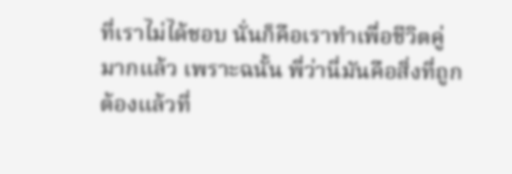ที่เราไม่ได้ชอบ นั่นก็คือเราทำเพื่อชีวิตคู่มากแล้ว เพราะฉนั้น พี่ว่านี่มันคือสิ่งที่ถูกต้องแล้วที่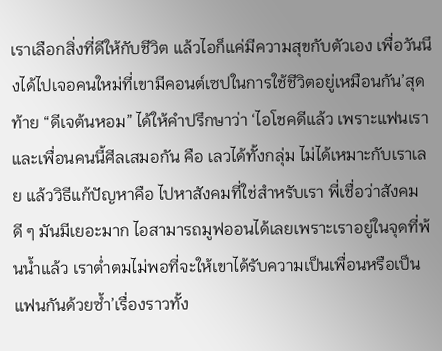เราเลือกสิ่งที่ดีให้กับชีวิต แล้วไอก็แค่มีความสุขกับตัวเอง เพื่อวันนึงได้ไปเจอคนใหม่ที่เขามีคอนต์เซปในการใช้ชีวิตอยู่เหมือนกัน’สุดท้าย “ดีเจต้นหอม” ได้ให้คำปรึกษาว่า ‘ไอโชคดีแล้ว เพราะแฟนเราและเพื่อนคนนี้ศีลเสมอกัน คือ เลวได้ทั้งกลุ่ม ไม่ได้เหมาะกับเราเลย แล้ววิธีแก้ปัญหาคือ ไปหาสังคมที่ใช่สำหรับเรา พี่เชื่อว่าสังคมดี ๆ มันมีเยอะมาก ไอสามารถมูฟออนได้เลยเพราะเราอยู่ในจุดที่พ้นน้ำแล้ว เราต่ำตมไม่พอที่จะให้เขาได้รับความเป็นเพื่อนหรือเป็นแฟนกันด้วยซ้ำ’เรื่องราวทั้ง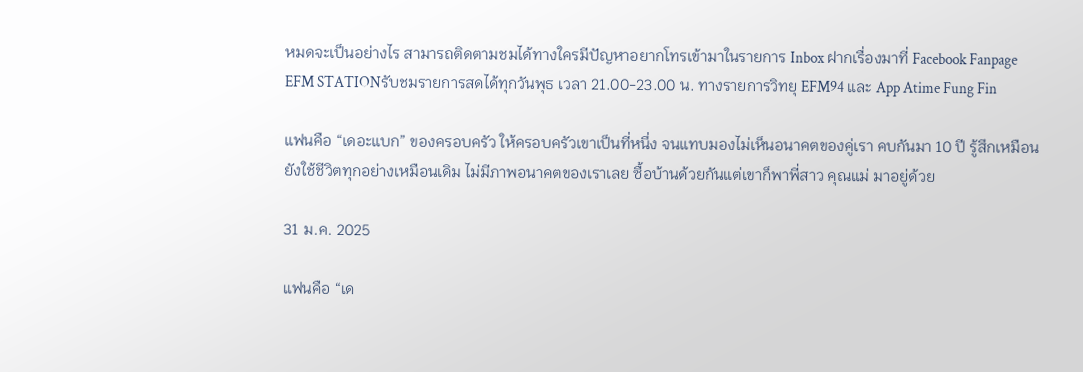หมดจะเป็นอย่างไร สามารถติดตามชมได้ทางใครมีปัญหาอยากโทรเข้ามาในรายการ Inbox ฝากเรื่องมาที่ Facebook Fanpage EFM STATIONรับชมรายการสดได้ทุกวันพุธ เวลา 21.00-23.00 น. ทางรายการวิทยุ EFM94 และ App Atime Fung Fin

แฟนคือ “เดอะแบก” ของครอบครัว ให้ครอบครัวเขาเป็นที่หนึ่ง จนแทบมองไม่เห็นอนาคตของคู่เรา คบกันมา 10 ปี รู้สึกเหมือนยังใช้ชีวิตทุกอย่างเหมือนเดิม ไม่มีภาพอนาคตของเราเลย ซื้อบ้านด้วยกันแต่เขาก็พาพี่สาว คุณแม่ มาอยู่ด้วย

31 ม.ค. 2025

แฟนคือ “เด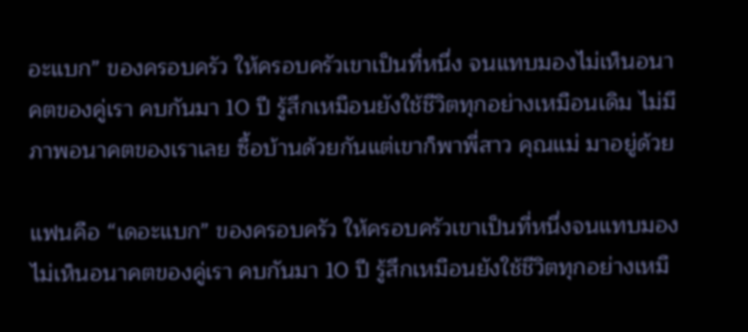อะแบก” ของครอบครัว ให้ครอบครัวเขาเป็นที่หนึ่ง จนแทบมองไม่เห็นอนาคตของคู่เรา คบกันมา 10 ปี รู้สึกเหมือนยังใช้ชีวิตทุกอย่างเหมือนเดิม ไม่มีภาพอนาคตของเราเลย ซื้อบ้านด้วยกันแต่เขาก็พาพี่สาว คุณแม่ มาอยู่ด้วย

แฟนคือ “เดอะแบก” ของครอบครัว ให้ครอบครัวเขาเป็นที่หนึ่งจนแทบมองไม่เห็นอนาคตของคู่เรา คบกันมา 10 ปี รู้สึกเหมือนยังใช้ชีวิตทุกอย่างเหมื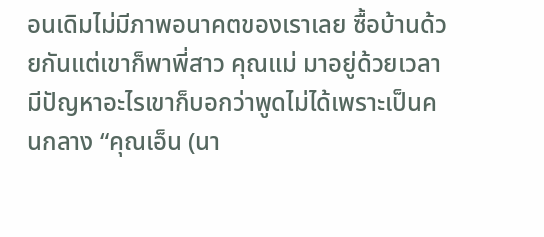อนเดิมไม่มีภาพอนาคตของเราเลย ซื้อบ้านด้วยกันแต่เขาก็พาพี่สาว คุณแม่ มาอยู่ด้วยเวลามีปัญหาอะไรเขาก็บอกว่าพูดไม่ได้เพราะเป็นคนกลาง “คุณเอ็น (นา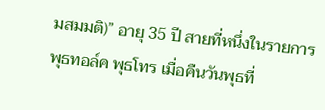มสมมติ)” อายุ 35 ปี สายที่หนึ่งในรายการ พุธทอล์ค พุธโทร เมื่อคืนวันพุธที่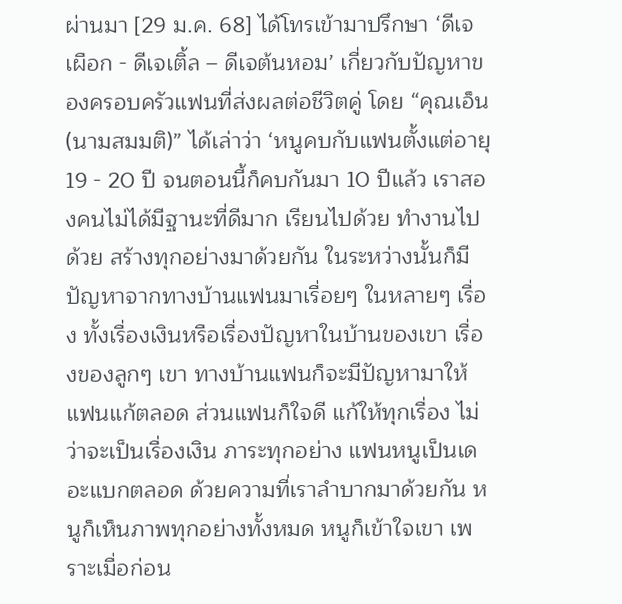ผ่านมา [29 ม.ค. 68] ได้โทรเข้ามาปรึกษา ‘ดีเจเผือก - ดีเจเติ้ล – ดีเจต้นหอม’ เกี่ยวกับปัญหาของครอบครัวแฟนที่ส่งผลต่อชีวิตคู่ โดย “คุณเอ็น (นามสมมติ)” ได้เล่าว่า ‘หนูคบกับแฟนตั้งแต่อายุ 19 - 20 ปี จนตอนนี้ก็คบกันมา 10 ปีแล้ว เราสองคนไม่ได้มีฐานะที่ดีมาก เรียนไปด้วย ทำงานไปด้วย สร้างทุกอย่างมาด้วยกัน ในระหว่างนั้นก็มีปัญหาจากทางบ้านแฟนมาเรื่อยๆ ในหลายๆ เรื่อง ทั้งเรื่องเงินหรือเรื่องปัญหาในบ้านของเขา เรื่องของลูกๆ เขา ทางบ้านแฟนก็จะมีปัญหามาให้แฟนแก้ตลอด ส่วนแฟนก็ใจดี แก้ให้ทุกเรื่อง ไม่ว่าจะเป็นเรื่องเงิน ภาระทุกอย่าง แฟนหนูเป็นเดอะแบกตลอด ด้วยความที่เราลำบากมาด้วยกัน หนูก็เห็นภาพทุกอย่างทั้งหมด หนูก็เข้าใจเขา เพราะเมื่อก่อน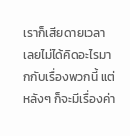เราก็เสียดายเวลา เลยไม่ได้คิดอะไรมากกับเรื่องพวกนี้ แต่หลังๆ ก็จะมีเรื่องค่า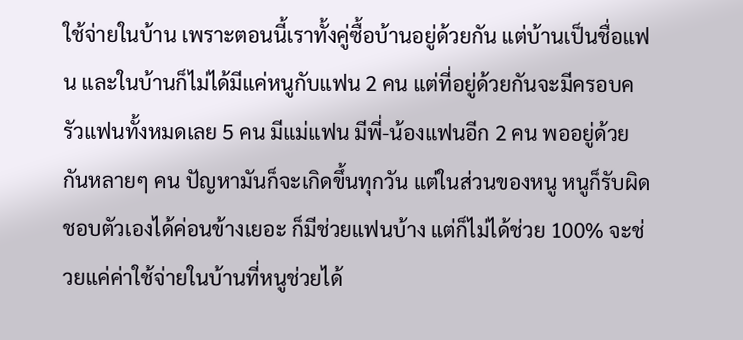ใช้จ่ายในบ้าน เพราะตอนนี้เราทั้งคู่ซื้อบ้านอยู่ด้วยกัน แต่บ้านเป็นชื่อแฟน และในบ้านก็ไม่ได้มีแค่หนูกับแฟน 2 คน แต่ที่อยู่ด้วยกันจะมีครอบครัวแฟนทั้งหมดเลย 5 คน มีแม่แฟน มีพี่-น้องแฟนอีก 2 คน พออยู่ด้วยกันหลายๆ คน ปัญหามันก็จะเกิดขึ้นทุกวัน แต่ในส่วนของหนู หนูก็รับผิดชอบตัวเองได้ค่อนข้างเยอะ ก็มีช่วยแฟนบ้าง แต่ก็ไม่ได้ช่วย 100% จะช่วยแค่ค่าใช้จ่ายในบ้านที่หนูช่วยได้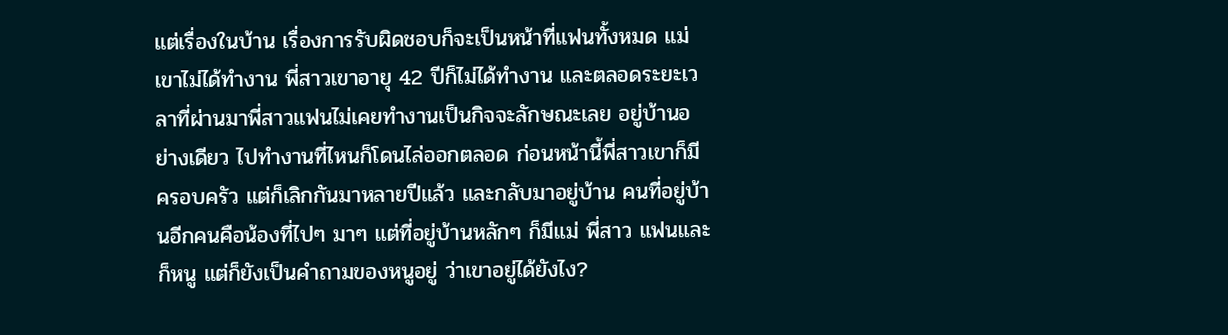แต่เรื่องในบ้าน เรื่องการรับผิดชอบก็จะเป็นหน้าที่แฟนทั้งหมด แม่เขาไม่ได้ทำงาน พี่สาวเขาอายุ 42 ปีก็ไม่ได้ทำงาน และตลอดระยะเวลาที่ผ่านมาพี่สาวแฟนไม่เคยทำงานเป็นกิจจะลักษณะเลย อยู่บ้านอย่างเดียว ไปทำงานที่ไหนก็โดนไล่ออกตลอด ก่อนหน้านี้พี่สาวเขาก็มีครอบครัว แต่ก็เลิกกันมาหลายปีแล้ว และกลับมาอยู่บ้าน คนที่อยู่บ้านอีกคนคือน้องที่ไปๆ มาๆ แต่ที่อยู่บ้านหลักๆ ก็มีแม่ พี่สาว แฟนและก็หนู แต่ก็ยังเป็นคำถามของหนูอยู่ ว่าเขาอยู่ได้ยังไง?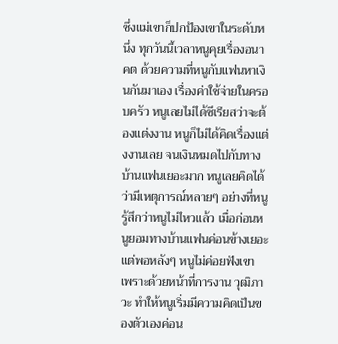ซึ่งแม่เขาก็ปกป้องเขาในระดับหนึ่ง ทุกวันนี้เวลาหนูคุยเรื่องอนาคต ด้วยความที่หนูกับแฟนหาเงินกันมาเอง เรื่องค่าใช้จ่ายในครอบครัว หนูเลยไม่ได้ซีเรียสว่าจะต้องแต่งงาน หนูก็ไม่ได้คิดเรื่องแต่งงานเลย จนเงินหมดไปกับทางบ้านแฟนเยอะมาก หนูเลยคิดได้ว่ามีเหตุการณ์หลายๆ อย่างที่หนูรู้สึกว่าหนูไม่ไหวแล้ว เมื่อก่อนหนูยอมทางบ้านแฟนค่อนข้างเยอะ แต่พอหลังๆ หนูไม่ค่อยฟังเขา เพราะด้วยหน้าที่การงาน วุฒิภาวะ ทำให้หนูเริ่มมีความคิดเป็นของตัวเองค่อน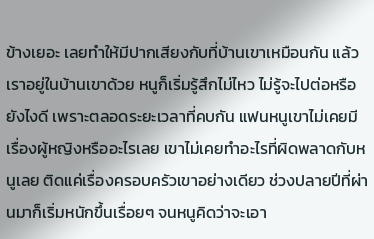ข้างเยอะ เลยทำให้มีปากเสียงกับที่บ้านเขาเหมือนกัน แล้วเราอยู่ในบ้านเขาด้วย หนูก็เริ่มรู้สึกไม่ไหว ไม่รู้จะไปต่อหรือยังไงดี เพราะตลอดระยะเวลาที่คบกัน แฟนหนูเขาไม่เคยมีเรื่องผู้หญิงหรืออะไรเลย เขาไม่เคยทำอะไรที่ผิดพลาดกับหนูเลย ติดแค่เรื่องครอบครัวเขาอย่างเดียว ช่วงปลายปีที่ผ่านมาก็เริ่มหนักขึ้นเรื่อยๆ จนหนูคิดว่าจะเอา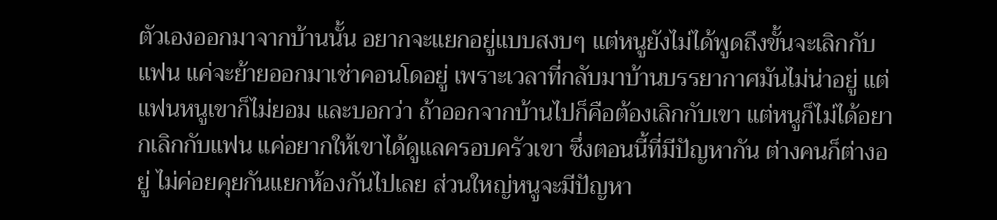ตัวเองออกมาจากบ้านนั้น อยากจะแยกอยู่แบบสงบๆ แต่หนูยังไม่ได้พูดถึงขั้นจะเลิกกับแฟน แค่จะย้ายออกมาเช่าคอนโดอยู่ เพราะเวลาที่กลับมาบ้านบรรยากาศมันไม่น่าอยู่ แต่แฟนหนูเขาก็ไม่ยอม และบอกว่า ถ้าออกจากบ้านไปก็คือต้องเลิกกับเขา แต่หนูก็ไม่ได้อยากเลิกกับแฟน แค่อยากให้เขาได้ดูแลครอบครัวเขา ซึ่งตอนนี้ที่มีปัญหากัน ต่างคนก็ต่างอยู่ ไม่ค่อยคุยกันแยกห้องกันไปเลย ส่วนใหญ่หนูจะมีปัญหา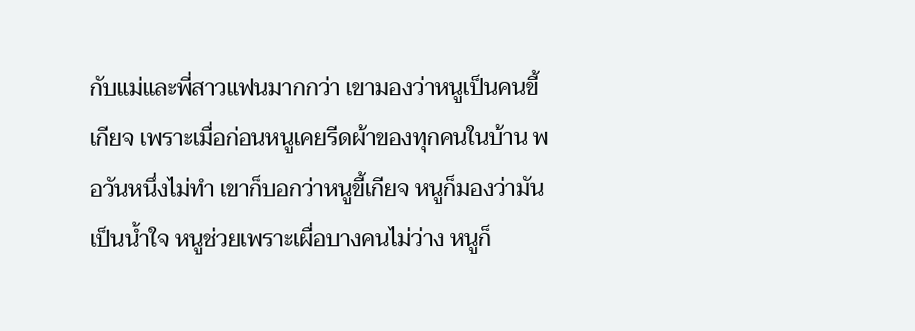กับแม่และพี่สาวแฟนมากกว่า เขามองว่าหนูเป็นคนขี้เกียจ เพราะเมื่อก่อนหนูเคยรีดผ้าของทุกคนในบ้าน พอวันหนึ่งไม่ทำ เขาก็บอกว่าหนูขี้เกียจ หนูก็มองว่ามันเป็นน้ำใจ หนูช่วยเพราะเผื่อบางคนไม่ว่าง หนูก็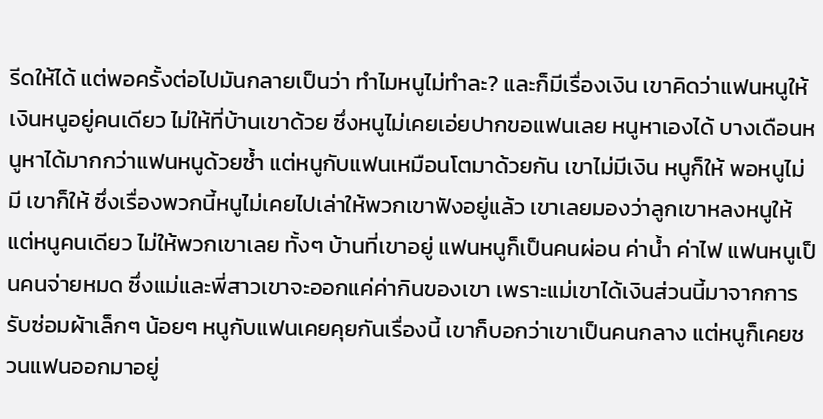รีดให้ได้ แต่พอครั้งต่อไปมันกลายเป็นว่า ทำไมหนูไม่ทำละ? และก็มีเรื่องเงิน เขาคิดว่าแฟนหนูให้เงินหนูอยู่คนเดียว ไม่ให้ที่บ้านเขาด้วย ซึ่งหนูไม่เคยเอ่ยปากขอแฟนเลย หนูหาเองได้ บางเดือนหนูหาได้มากกว่าแฟนหนูด้วยซ้ำ แต่หนูกับแฟนเหมือนโตมาด้วยกัน เขาไม่มีเงิน หนูก็ให้ พอหนูไม่มี เขาก็ให้ ซึ่งเรื่องพวกนี้หนูไม่เคยไปเล่าให้พวกเขาฟังอยู่แล้ว เขาเลยมองว่าลูกเขาหลงหนูให้แต่หนูคนเดียว ไม่ให้พวกเขาเลย ทั้งๆ บ้านที่เขาอยู่ แฟนหนูก็เป็นคนผ่อน ค่าน้ำ ค่าไฟ แฟนหนูเป็นคนจ่ายหมด ซึ่งแม่และพี่สาวเขาจะออกแค่ค่ากินของเขา เพราะแม่เขาได้เงินส่วนนี้มาจากการรับซ่อมผ้าเล็กๆ น้อยๆ หนูกับแฟนเคยคุยกันเรื่องนี้ เขาก็บอกว่าเขาเป็นคนกลาง แต่หนูก็เคยชวนแฟนออกมาอยู่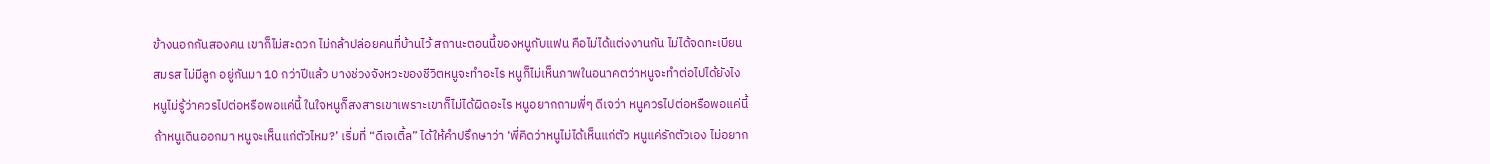ข้างนอกกันสองคน เขาก็ไม่สะดวก ไม่กล้าปล่อยคนที่บ้านไว้ สถานะตอนนี้ของหนูกับแฟน คือไม่ได้แต่งงานกัน ไม่ได้จดทะเบียนสมรส ไม่มีลูก อยู่กันมา 10 กว่าปีแล้ว บางช่วงจังหวะของชีวิตหนูจะทำอะไร หนูก็ไม่เห็นภาพในอนาคตว่าหนูจะทำต่อไปได้ยังไง หนูไม่รู้ว่าควรไปต่อหรือพอแค่นี้ ในใจหนูก็สงสารเขาเพราะเขาก็ไม่ได้ผิดอะไร หนูอยากถามพี่ๆ ดีเจว่า หนูควรไปต่อหรือพอแค่นี้ ถ้าหนูเดินออกมา หนูจะเห็นแก่ตัวไหม?’ เริ่มที่ “ดีเจเติ้ล” ได้ให้คำปรึกษาว่า ‘พี่คิดว่าหนูไม่ได้เห็นแก่ตัว หนูแค่รักตัวเอง ไม่อยาก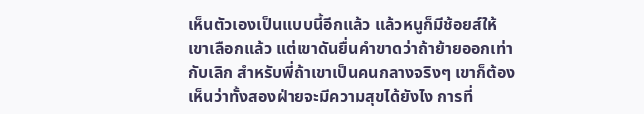เห็นตัวเองเป็นแบบนี้อีกแล้ว แล้วหนูก็มีช้อยส์ให้เขาเลือกแล้ว แต่เขาดันยื่นคำขาดว่าถ้าย้ายออกเท่ากับเลิก สำหรับพี่ถ้าเขาเป็นคนกลางจริงๆ เขาก็ต้องเห็นว่าทั้งสองฝ่ายจะมีความสุขได้ยังไง การที่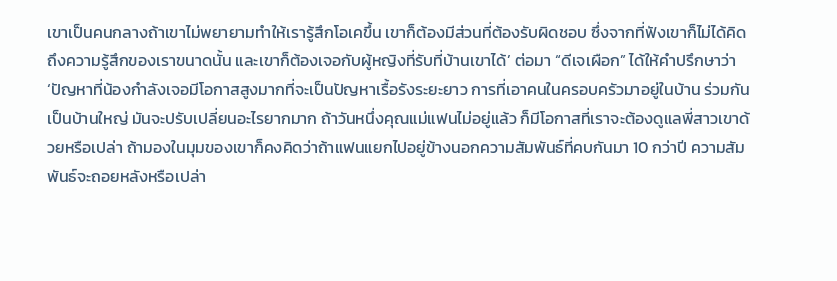เขาเป็นคนกลางถ้าเขาไม่พยายามทำให้เรารู้สึกโอเคขึ้น เขาก็ต้องมีส่วนที่ต้องรับผิดชอบ ซึ่งจากที่ฟังเขาก็ไม่ได้คิดถึงความรู้สึกของเราขนาดนั้น และเขาก็ต้องเจอกับผู้หญิงที่รับที่บ้านเขาได้’ ต่อมา “ดีเจเผือก” ได้ให้คำปรึกษาว่า ‘ปัญหาที่น้องกำลังเจอมีโอกาสสูงมากที่จะเป็นปัญหาเรื้อรังระยะยาว การที่เอาคนในครอบครัวมาอยู่ในบ้าน ร่วมกันเป็นบ้านใหญ่ มันจะปรับเปลี่ยนอะไรยากมาก ถ้าวันหนึ่งคุณแม่แฟนไม่อยู่แล้ว ก็มีโอกาสที่เราจะต้องดูแลพี่สาวเขาด้วยหรือเปล่า ถ้ามองในมุมของเขาก็คงคิดว่าถ้าแฟนแยกไปอยู่ข้างนอกความสัมพันธ์ที่คบกันมา 10 กว่าปี ความสัมพันธ์จะถอยหลังหรือเปล่า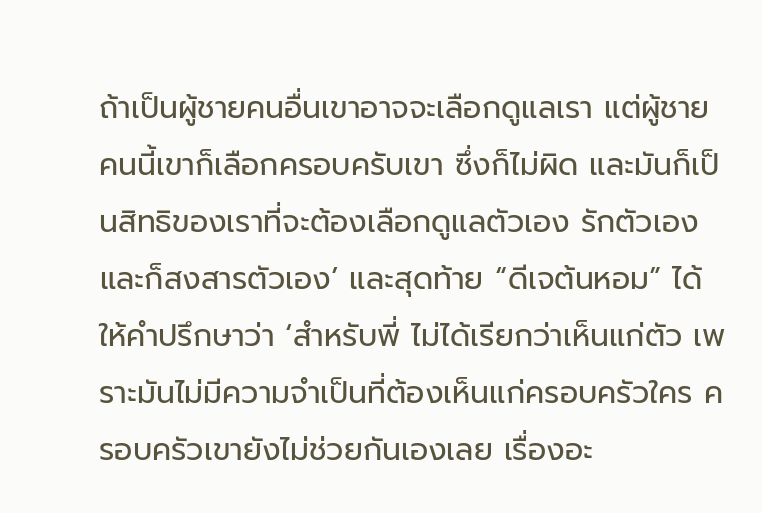ถ้าเป็นผู้ชายคนอื่นเขาอาจจะเลือกดูแลเรา แต่ผู้ชายคนนี้เขาก็เลือกครอบครับเขา ซึ่งก็ไม่ผิด และมันก็เป็นสิทธิของเราที่จะต้องเลือกดูแลตัวเอง รักตัวเอง และก็สงสารตัวเอง’ และสุดท้าย “ดีเจต้นหอม” ได้ให้คำปรึกษาว่า ‘สำหรับพี่ ไม่ได้เรียกว่าเห็นแก่ตัว เพราะมันไม่มีความจำเป็นที่ต้องเห็นแก่ครอบครัวใคร ครอบครัวเขายังไม่ช่วยกันเองเลย เรื่องอะ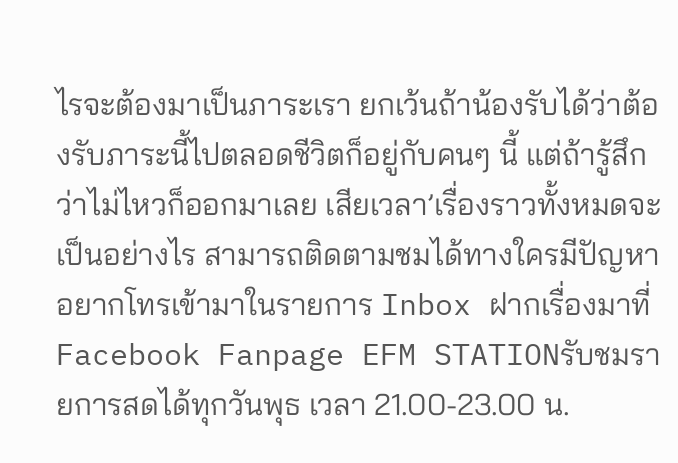ไรจะต้องมาเป็นภาระเรา ยกเว้นถ้าน้องรับได้ว่าต้องรับภาระนี้ไปตลอดชีวิตก็อยู่กับคนๆ นี้ แต่ถ้ารู้สึกว่าไม่ไหวก็ออกมาเลย เสียเวลา’เรื่องราวทั้งหมดจะเป็นอย่างไร สามารถติดตามชมได้ทางใครมีปัญหาอยากโทรเข้ามาในรายการ Inbox ฝากเรื่องมาที่ Facebook Fanpage EFM STATIONรับชมรายการสดได้ทุกวันพุธ เวลา 21.00-23.00 น.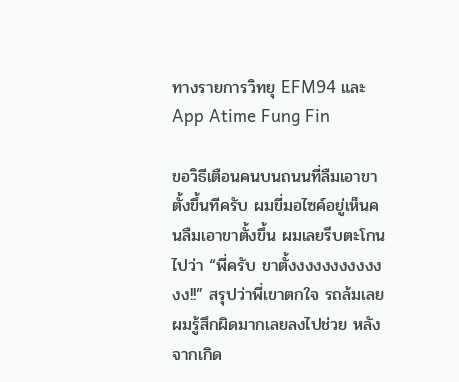ทางรายการวิทยุ EFM94 และ App Atime Fung Fin

ขอวิธีเตือนคนบนถนนที่ลืมเอาขาตั้งขึ้นทีครับ ผมขี่มอไซค์อยู่เห็นคนลืมเอาขาตั้งขึ้น ผมเลยรีบตะโกนไปว่า “พี่ครับ ขาตั้งงงงงงงงงงงงง!!” สรุปว่าพี่เขาตกใจ รถล้มเลย ผมรู้สึกผิดมากเลยลงไปช่วย หลังจากเกิด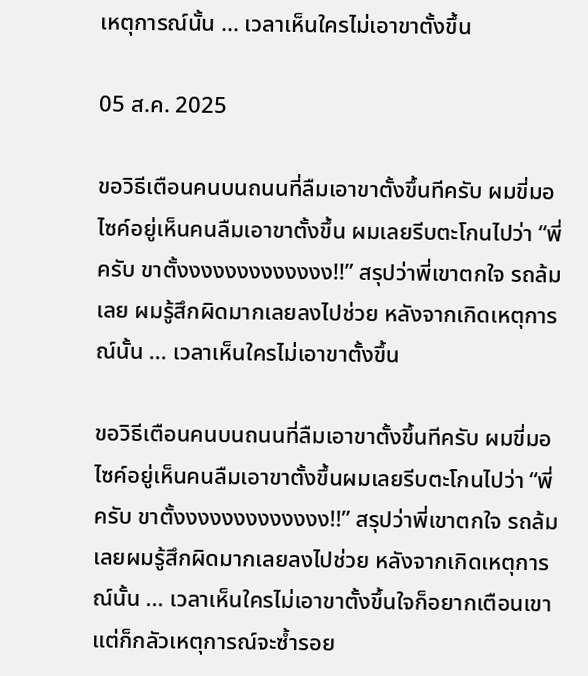เหตุการณ์นั้น ... เวลาเห็นใครไม่เอาขาตั้งขึ้น

05 ส.ค. 2025

ขอวิธีเตือนคนบนถนนที่ลืมเอาขาตั้งขึ้นทีครับ ผมขี่มอไซค์อยู่เห็นคนลืมเอาขาตั้งขึ้น ผมเลยรีบตะโกนไปว่า “พี่ครับ ขาตั้งงงงงงงงงงงงง!!” สรุปว่าพี่เขาตกใจ รถล้มเลย ผมรู้สึกผิดมากเลยลงไปช่วย หลังจากเกิดเหตุการณ์นั้น ... เวลาเห็นใครไม่เอาขาตั้งขึ้น

ขอวิธีเตือนคนบนถนนที่ลืมเอาขาตั้งขึ้นทีครับ ผมขี่มอไซค์อยู่เห็นคนลืมเอาขาตั้งขึ้นผมเลยรีบตะโกนไปว่า “พี่ครับ ขาตั้งงงงงงงงงงงงง!!” สรุปว่าพี่เขาตกใจ รถล้มเลยผมรู้สึกผิดมากเลยลงไปช่วย หลังจากเกิดเหตุการณ์นั้น ... เวลาเห็นใครไม่เอาขาตั้งขึ้นใจก็อยากเตือนเขา แต่ก็กลัวเหตุการณ์จะซ้ำรอย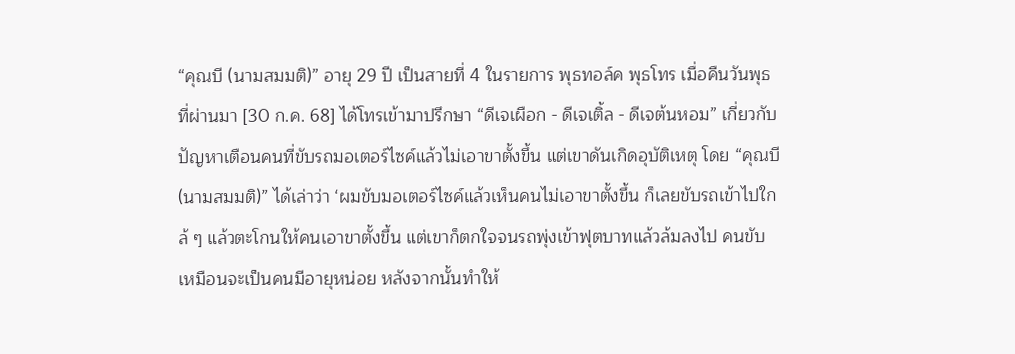“คุณบี (นามสมมติ)” อายุ 29 ปี เป็นสายที่ 4 ในรายการ พุธทอล์ค พุธโทร เมื่อคืนวันพุธที่ผ่านมา [30 ก.ค. 68] ได้โทรเข้ามาปรึกษา “ดีเจเผือก - ดีเจเติ้ล - ดีเจต้นหอม” เกี่ยวกับปัญหาเตือนคนที่ขับรถมอเตอร์ไซค์แล้วไม่เอาขาตั้งขึ้น แต่เขาดันเกิดอุบัติเหตุ โดย “คุณบี (นามสมมติ)” ได้เล่าว่า ‘ผมขับมอเตอร์ไซค์แล้วเห็นคนไม่เอาขาตั้งขึ้น ก็เลยขับรถเข้าไปใกล้ ๆ แล้วตะโกนให้คนเอาขาตั้งขึ้น แต่เขาก็ตกใจจนรถพุ่งเข้าฟุตบาทแล้วล้มลงไป คนขับเหมือนจะเป็นคนมีอายุหน่อย หลังจากนั้นทำให้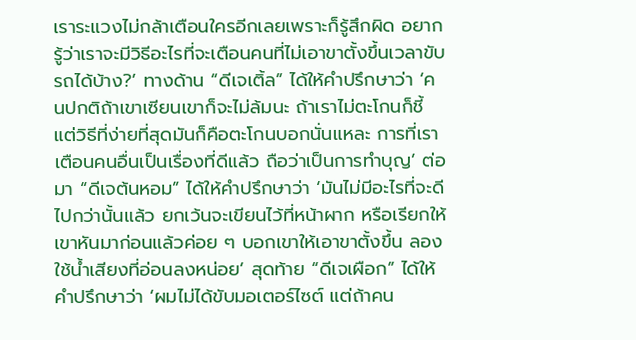เราระแวงไม่กล้าเตือนใครอีกเลยเพราะก็รู้สึกผิด อยากรู้ว่าเราจะมีวิธีอะไรที่จะเตือนคนที่ไม่เอาขาตั้งขึ้นเวลาขับรถได้บ้าง?’ ทางด้าน “ดีเจเติ้ล” ได้ให้คำปรึกษาว่า ‘คนปกติถ้าเขาเซียนเขาก็จะไม่ล้มนะ ถ้าเราไม่ตะโกนก็ชี้ แต่วิธีที่ง่ายที่สุดมันก็คือตะโกนบอกนั่นแหละ การที่เราเตือนคนอื่นเป็นเรื่องที่ดีแล้ว ถือว่าเป็นการทำบุญ’ ต่อมา “ดีเจต้นหอม” ได้ให้คำปรึกษาว่า ‘มันไม่มีอะไรที่จะดีไปกว่านั้นแล้ว ยกเว้นจะเขียนไว้ที่หน้าผาก หรือเรียกให้เขาหันมาก่อนแล้วค่อย ๆ บอกเขาให้เอาขาตั้งขึ้น ลองใช้น้ำเสียงที่อ่อนลงหน่อย’ สุดท้าย “ดีเจเผือก” ได้ให้คำปรึกษาว่า ‘ผมไม่ได้ขับมอเตอร์ไซต์ แต่ถ้าคน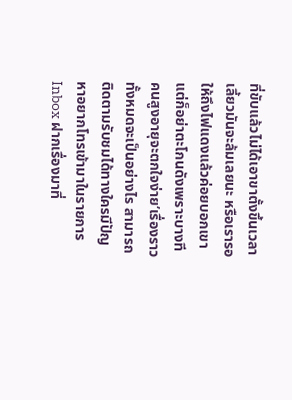ที่ขับแล้วไม่ได้เอาขาตั้งขึ้นเวลาเลี้ยวมันจะล้มเลยนะ หรือเรารอให้ถึงไฟแดงแล้วค่อยบอกเขา แต่ก็อย่าตะโกนดังเพราะบางทีคนสูงอายุจะตกใจง่าย’เรื่องราวทั้งหมดจะเป็นอย่างไร สามารถติดตามรับชมได้ทางใครมีปัญหาอยากโทรเข้ามาในรายการ Inbox ฝากเรื่องมาที่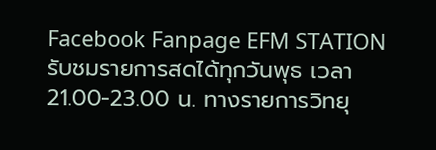Facebook Fanpage EFM STATIONรับชมรายการสดได้ทุกวันพุธ เวลา 21.00-23.00 น. ทางรายการวิทยุ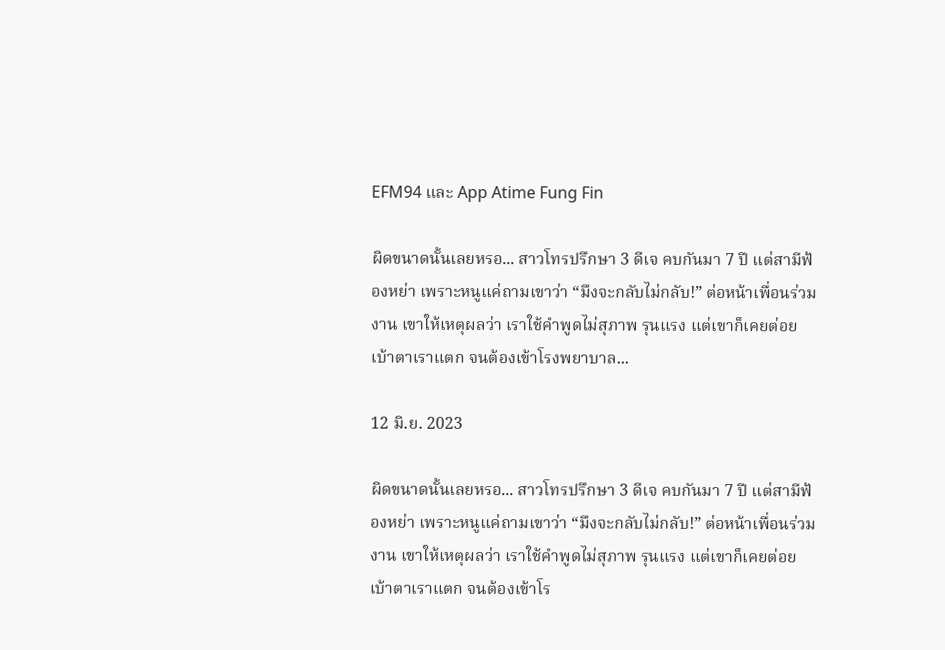EFM94 และ App Atime Fung Fin

ผิดขนาดนั้นเลยหรอ... สาวโทรปรึกษา 3 ดีเจ คบกันมา 7 ปี แต่สามีฟ้องหย่า เพราะหนูแค่ถามเขาว่า “มึงจะกลับไม่กลับ!” ต่อหน้าเพื่อนร่วมงาน เขาให้เหตุผลว่า เราใช้คำพูดไม่สุภาพ รุนแรง แต่เขาก็เคยต่อยเบ้าตาเราแตก จนต้องเข้าโรงพยาบาล...

12 มิ.ย. 2023

ผิดขนาดนั้นเลยหรอ... สาวโทรปรึกษา 3 ดีเจ คบกันมา 7 ปี แต่สามีฟ้องหย่า เพราะหนูแค่ถามเขาว่า “มึงจะกลับไม่กลับ!” ต่อหน้าเพื่อนร่วมงาน เขาให้เหตุผลว่า เราใช้คำพูดไม่สุภาพ รุนแรง แต่เขาก็เคยต่อยเบ้าตาเราแตก จนต้องเข้าโร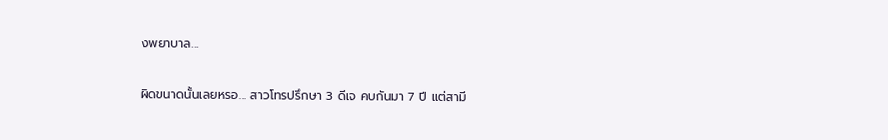งพยาบาล...

ผิดขนาดนั้นเลยหรอ... สาวโทรปรึกษา 3 ดีเจ คบกันมา 7 ปี แต่สามี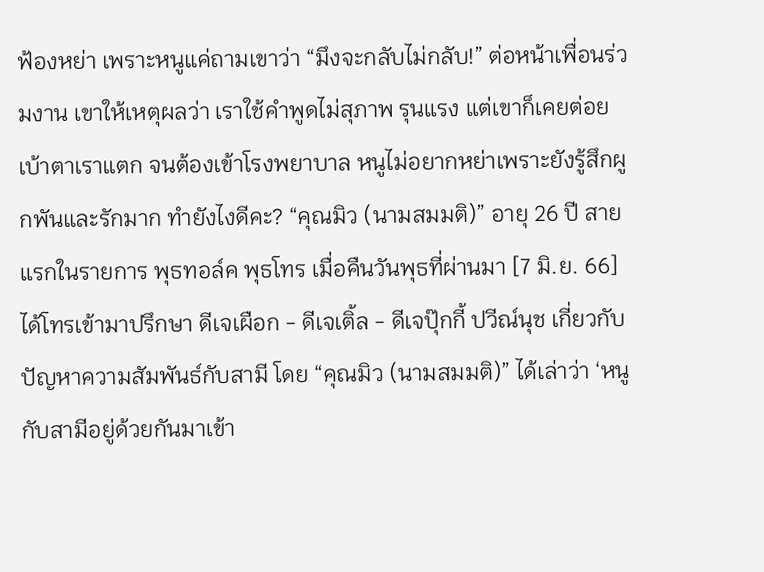ฟ้องหย่า เพราะหนูแค่ถามเขาว่า “มึงจะกลับไม่กลับ!” ต่อหน้าเพื่อนร่วมงาน เขาให้เหตุผลว่า เราใช้คำพูดไม่สุภาพ รุนแรง แต่เขาก็เคยต่อยเบ้าตาเราแตก จนต้องเข้าโรงพยาบาล หนูไม่อยากหย่าเพราะยังรู้สึกผูกพันและรักมาก ทำยังไงดีคะ? “คุณมิว (นามสมมติ)” อายุ 26 ปี สายแรกในรายการ พุธทอล์ค พุธโทร เมื่อคืนวันพุธที่ผ่านมา [7 มิ.ย. 66] ได้โทรเข้ามาปรึกษา ดีเจเผือก - ดีเจเติ้ล - ดีเจปุ๊กกี้ ปวีณ์นุช เกี่ยวกับปัญหาความสัมพันธ์กับสามี โดย “คุณมิว (นามสมมติ)” ได้เล่าว่า ‘หนูกับสามีอยู่ด้วยกันมาเข้า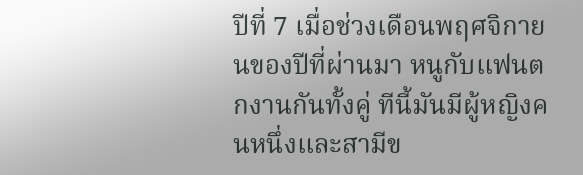ปีที่ 7 เมื่อช่วงเดือนพฤศจิกายนของปีที่ผ่านมา หนูกับแฟนตกงานกันทั้งคู่ ทีนี้มันมีผู้หญิงคนหนึ่งและสามีข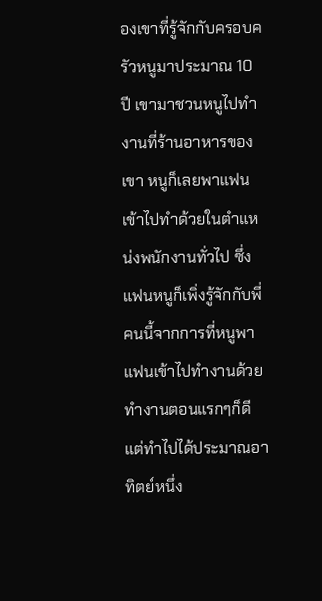องเขาที่รู้จักกับครอบครัวหนูมาประมาณ 10 ปี เขามาชวนหนูไปทำงานที่ร้านอาหารของเขา หนูก็เลยพาแฟนเข้าไปทำด้วยในตำแหน่งพนักงานทั่วไป ซึ่งแฟนหนูก็เพิ่งรู้จักกับพี่คนนี้จากการที่หนูพาแฟนเข้าไปทำงานด้วย ทำงานตอนแรกๆก็ดี แต่ทำไปได้ประมาณอาทิตย์หนึ่ง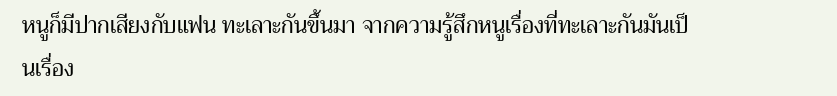หนูก็มีปากเสียงกับแฟน ทะเลาะกันขึ้นมา จากความรู้สึกหนูเรื่องที่ทะเลาะกันมันเป็นเรื่อง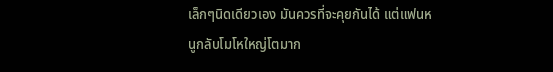เล็กๆนิดเดียวเอง มันควรที่จะคุยกันได้ แต่แฟนหนูกลับโมโหใหญ่โตมาก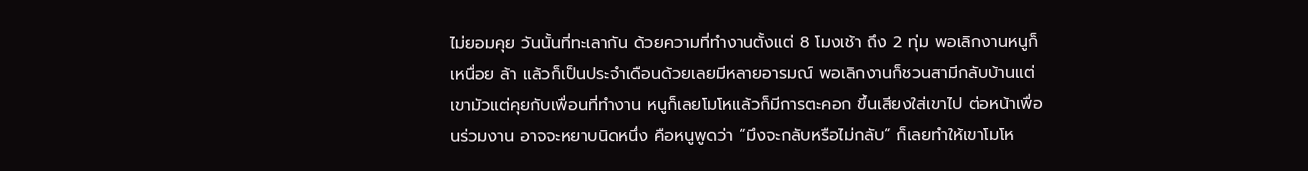ไม่ยอมคุย วันนั้นที่ทะเลากัน ด้วยความที่ทำงานตั้งแต่ 8 โมงเช้า ถึง 2 ทุ่ม พอเลิกงานหนูก็เหนื่อย ล้า แล้วก็เป็นประจำเดือนด้วยเลยมีหลายอารมณ์ พอเลิกงานก็ชวนสามีกลับบ้านแต่เขามัวแต่คุยกับเพื่อนที่ทำงาน หนูก็เลยโมโหแล้วก็มีการตะคอก ขึ้นเสียงใส่เขาไป ต่อหน้าเพื่อนร่วมงาน อาจจะหยาบนิดหนึ่ง คือหนูพูดว่า “มึงจะกลับหรือไม่กลับ” ก็เลยทำให้เขาโมโห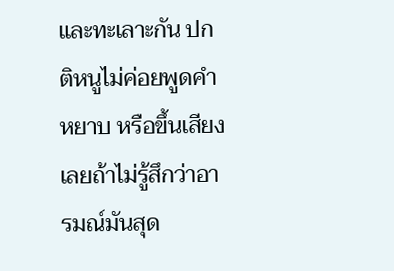และทะเลาะกัน ปกติหนูไม่ค่อยพูดคำหยาบ หรือขึ้นเสียงเลยถ้าไม่รู้สึกว่าอารมณ์มันสุด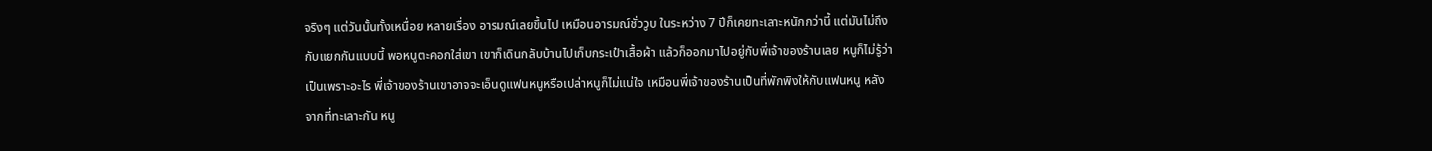จริงๆ แต่วันนั้นทั้งเหนื่อย หลายเรื่อง อารมณ์เลยขึ้นไป เหมือนอารมณ์ชั่ววูบ ในระหว่าง 7 ปีก็เคยทะเลาะหนักกว่านี้ แต่มันไม่ถึงกับแยกกันแบบนี้ พอหนูตะคอกใส่เขา เขาก็เดินกลับบ้านไปเก็บกระเป๋าเสื้อผ้า แล้วก็ออกมาไปอยู่กับพี่เจ้าของร้านเลย หนูก็ไม่รู้ว่าเป็นเพราะอะไร พี่เจ้าของร้านเขาอาจจะเอ็นดูแฟนหนูหรือเปล่าหนูก็ไม่แน่ใจ เหมือนพี่เจ้าของร้านเป็นที่พักพิงให้กับแฟนหนู หลังจากที่ทะเลาะกัน หนู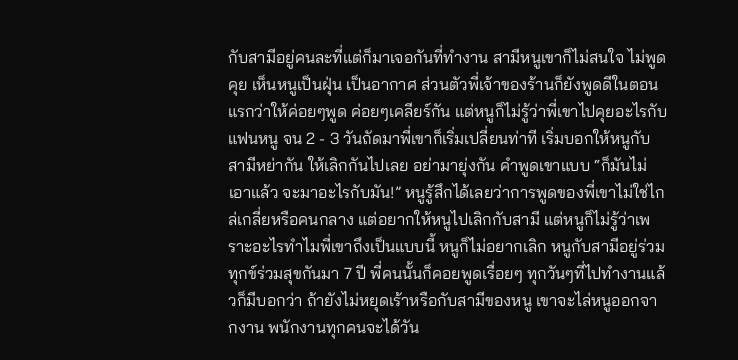กับสามีอยู่คนละที่แต่ก็มาเจอกันที่ทำงาน สามีหนูเขาก็ไม่สนใจ ไม่พูดคุย เห็นหนูเป็นฝุ่น เป็นอากาศ ส่วนตัวพี่เจ้าของร้านก็ยังพูดดีในตอนแรกว่าให้ค่อยๆพูด ค่อยๆเคลียร์กัน แต่หนูก็ไม่รู้ว่าพี่เขาไปคุยอะไรกับแฟนหนู จน 2 - 3 วันถัดมาพี่เขาก็เริ่มเปลี่ยนท่าที เริ่มบอกให้หนูกับสามีหย่ากัน ให้เลิกกันไปเลย อย่ามายุ่งกัน คำพูดเขาแบบ “ก็มันไม่เอาแล้ว จะมาอะไรกับมัน!” หนูรู้สึกได้เลยว่าการพูดของพี่เขาไม่ใช่ไกล่เกลี่ยหรือคนกลาง แต่อยากให้หนูไปเลิกกับสามี แต่หนูก็ไม่รู้ว่าเพราะอะไรทำไมพี่เขาถึงเป็นแบบนี้ หนูก็ไม่อยากเลิก หนูกับสามีอยู่ร่วมทุกข์ร่วมสุขกันมา 7 ปี พี่คนนั้นก็คอยพูดเรื่อยๆ ทุกวันๆที่ไปทำงานแล้วก็มีบอกว่า ถ้ายังไม่หยุดเร้าหรือกับสามีของหนู เขาจะไล่หนูออกจากงาน พนักงานทุกคนจะได้วัน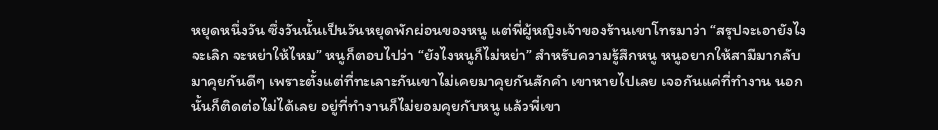หยุดหนึ่งวัน ซึ่งวันนั้นเป็นวันหยุดพักผ่อนของหนู แต่พี่ผู้หญิงเจ้าของร้านเขาโทรมาว่า “สรุปจะเอายังไง จะเลิก จะหย่าให้ไหม” หนูก็ตอบไปว่า “ยังไงหนูก็ไม่หย่า” สำหรับความรู้สึกหนู หนูอยากให้สามีมากลับมาคุยกันดีๆ เพราะตั้งแต่ที่ทะเลาะกันเขาไม่เคยมาคุยกันสักคำ เขาหายไปเลย เจอกันแค่ที่ทำงาน นอกนั้นก็ติดต่อไม่ได้เลย อยู่ที่ทำงานก็ไม่ยอมคุยกับหนู แล้วพี่เขา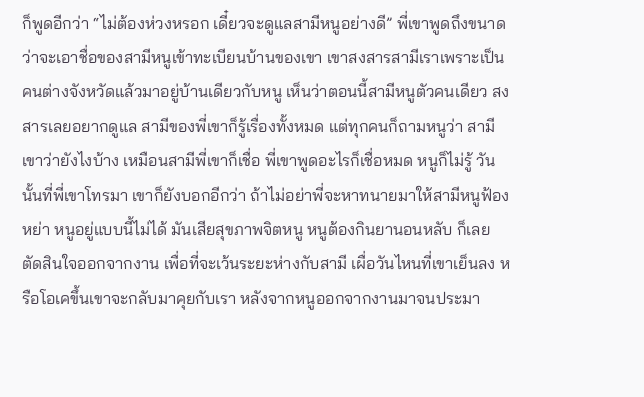ก็พูดอีกว่า “ไม่ต้องห่วงหรอก เดี๋ยวจะดูแลสามีหนูอย่างดี” พี่เขาพูดถึงขนาดว่าจะเอาชื่อของสามีหนูเข้าทะเบียนบ้านของเขา เขาสงสารสามีเราเพราะเป็นคนต่างจังหวัดแล้วมาอยู่บ้านเดียวกับหนู เห็นว่าตอนนี้สามีหนูตัวคนเดียว สงสารเลยอยากดูแล สามีของพี่เขาก็รู้เรื่องทั้งหมด แต่ทุกคนก็ถามหนูว่า สามีเขาว่ายังไงบ้าง เหมือนสามีพี่เขาก็เชื่อ พี่เขาพูดอะไรก็เชื่อหมด หนูก็ไม่รู้ วันนั้นที่พี่เขาโทรมา เขาก็ยังบอกอีกว่า ถ้าไม่อย่าพี่จะหาทนายมาให้สามีหนูฟ้องหย่า หนูอยู่แบบนี้ไม่ได้ มันเสียสุขภาพจิตหนู หนูต้องกินยานอนหลับ ก็เลยตัดสินใจออกจากงาน เพื่อที่จะเว้นระยะห่างกับสามี เผื่อวันไหนที่เขาเย็นลง หรือโอเคขึ้นเขาจะกลับมาคุยกับเรา หลังจากหนูออกจากงานมาจนประมา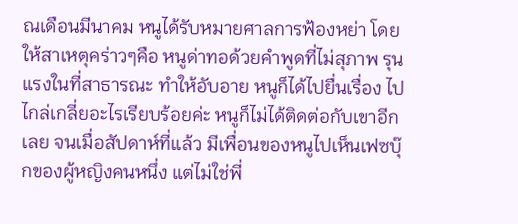ณเดือนมีนาคม หนูได้รับหมายศาลการฟ้องหย่า โดยให้สาเหตุคร่าวๆคือ หนูด่าทอด้วยคำพูดที่ไม่สุภาพ รุนแรงในที่สาธารณะ ทำให้อับอาย หนูก็ได้ไปยื่นเรื่อง ไปไกล่เกลี่ยอะไรเรียบร้อยค่ะ หนูก็ไม่ได้ติดต่อกับเขาอีกเลย จนเมื่อสัปดาห์ที่แล้ว มีเพื่อนของหนูไปเห็นเฟซบุ๊กของผู้หญิงคนหนึ่ง แต่ไม่ใช่พี่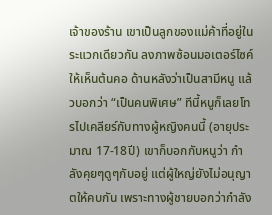เจ้าของร้าน เขาเป็นลูกของแม่ค้าที่อยู่ในระแวกเดียวกัน ลงภาพซ้อนมอเตอร์ไซค์ให้เห็นต้นคอ ด้านหลังว่าเป็นสามีหนู แล้วบอกว่า “เป็นคนพิเศษ” ทีนี้หนูก็เลยโทรไปเคลียร์กับทางผู้หญิงคนนี้ (อายุประมาณ 17-18ปี) เขาก็บอกกับหนูว่า กำลังคุยๆดูๆกับอยู่ แต่ผู้ใหญ่ยังไม่อนุญาตให้คบกัน เพราะทางผู้ชายบอกว่ากำลัง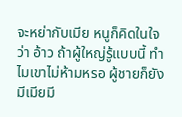จะหย่ากับเมีย หนูก็คิดในใจว่า อ้าว ถ้าผู้ใหญ่รู้แบบนี้ ทำไมเขาไม่ห้ามหรอ ผู้ชายก็ยังมีเมียมี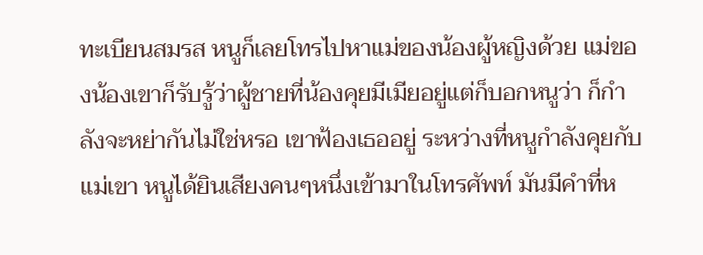ทะเบียนสมรส หนูก็เลยโทรไปหาแม่ของน้องผู้หญิงด้วย แม่ของน้องเขาก็รับรู้ว่าผู้ชายที่น้องคุยมีเมียอยู่แต่ก็บอกหนูว่า ก็กำลังจะหย่ากันไม่ใช่หรอ เขาฟ้องเธออยู่ ระหว่างที่หนูกำลังคุยกับแม่เขา หนูได้ยินเสียงคนๆหนึ่งเข้ามาในโทรศัพท์ มันมีคำที่ห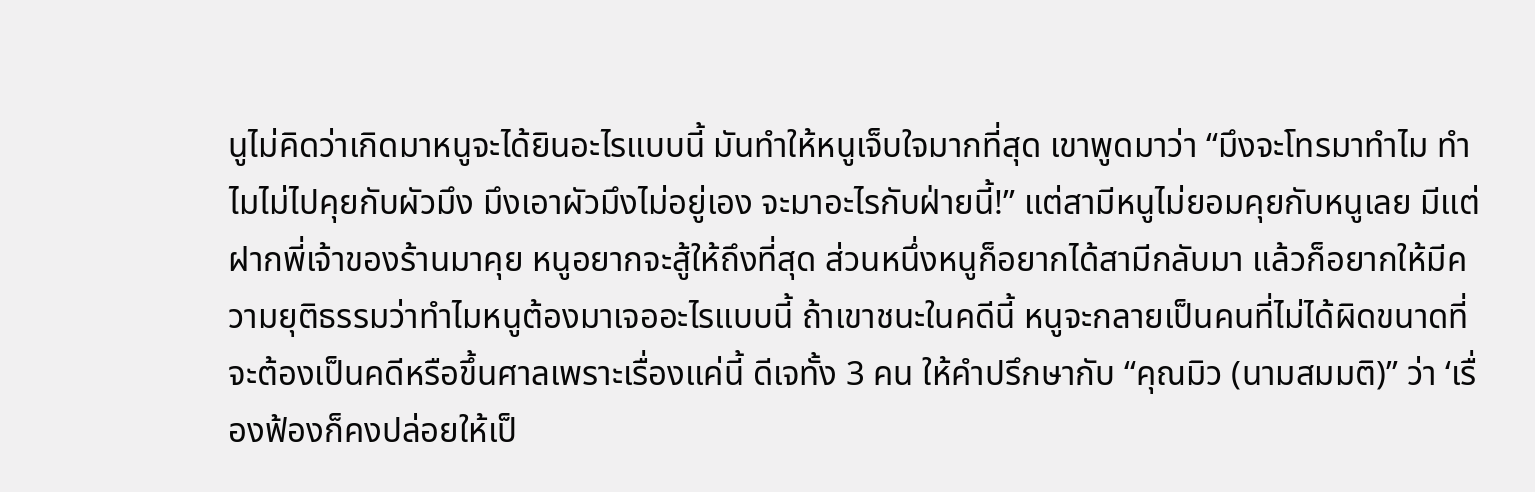นูไม่คิดว่าเกิดมาหนูจะได้ยินอะไรแบบนี้ มันทำให้หนูเจ็บใจมากที่สุด เขาพูดมาว่า “มึงจะโทรมาทำไม ทำไมไม่ไปคุยกับผัวมึง มึงเอาผัวมึงไม่อยู่เอง จะมาอะไรกับฝ่ายนี้!” แต่สามีหนูไม่ยอมคุยกับหนูเลย มีแต่ฝากพี่เจ้าของร้านมาคุย หนูอยากจะสู้ให้ถึงที่สุด ส่วนหนึ่งหนูก็อยากได้สามีกลับมา แล้วก็อยากให้มีความยุติธรรมว่าทำไมหนูต้องมาเจออะไรแบบนี้ ถ้าเขาชนะในคดีนี้ หนูจะกลายเป็นคนที่ไม่ได้ผิดขนาดที่จะต้องเป็นคดีหรือขึ้นศาลเพราะเรื่องแค่นี้ ดีเจทั้ง 3 คน ให้คำปรึกษากับ “คุณมิว (นามสมมติ)” ว่า ‘เรื่องฟ้องก็คงปล่อยให้เป็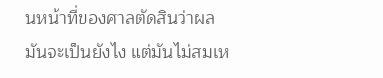นหน้าที่ของศาลตัดสินว่าผลมันจะเป็นยังไง แต่มันไม่สมเห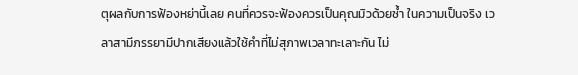ตุผลกับการฟ้องหย่านี้เลย คนที่ควรจะฟ้องควรเป็นคุณมิวด้วยซ้ำ ในความเป็นจริง เวลาสามีภรรยามีปากเสียงแล้วใช้คำที่ไม่สุภาพเวลาทะเลาะกัน ไม่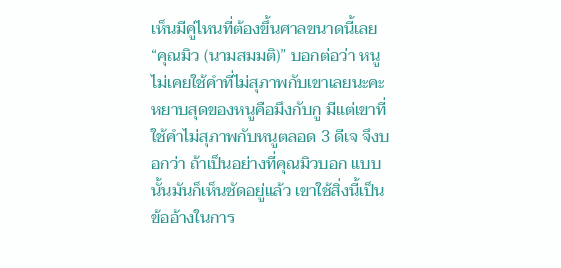เห็นมีคู่ไหนที่ต้องขึ้นศาลขนาดนี้เลย “คุณมิว (นามสมมติ)” บอกต่อว่า หนูไม่เคยใช้คำที่ไม่สุภาพกับเขาเลยนะคะ หยาบสุดของหนูคือมึงกับกู มีแต่เขาที่ใช้คำไม่สุภาพกับหนูตลอด 3 ดีเจ จึงบอกว่า ถ้าเป็นอย่างที่คุณมิวบอก แบบนั้นมันก็เห็นชัดอยู่แล้ว เขาใช้สิ่งนี้เป็นข้ออ้างในการ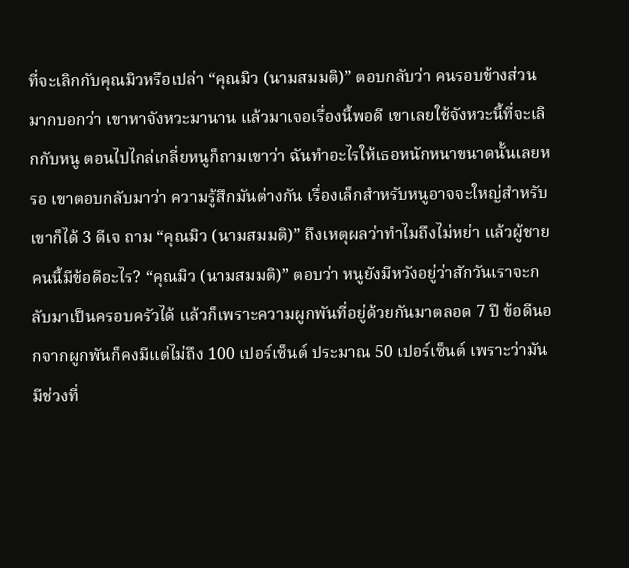ที่จะเลิกกับคุณมิวหรือเปล่า “คุณมิว (นามสมมติ)” ตอบกลับว่า คนรอบข้างส่วนมากบอกว่า เขาหาจังหวะมานาน แล้วมาเจอเรื่องนี้พอดี เขาเลยใช้จังหวะนี้ที่จะเลิกกับหนู ตอนไปไกล่เกลี่ยหนูก็ถามเขาว่า ฉันทำอะไรให้เธอหนักหนาขนาดนั้นเลยหรอ เขาตอบกลับมาว่า ความรู้สึกมันต่างกัน เรื่องเล็กสำหรับหนูอาจจะใหญ่สำหรับเขาก็ได้ 3 ดีเจ ถาม “คุณมิว (นามสมมติ)” ถึงเหตุผลว่าทำไมถึงไม่หย่า แล้วผู้ชายคนนี้มีข้อดีอะไร? “คุณมิว (นามสมมติ)” ตอบว่า หนูยังมีหวังอยู่ว่าสักวันเราจะกลับมาเป็นครอบครัวได้ แล้วก็เพราะความผูกพันที่อยู่ด้วยกันมาตลอด 7 ปี ข้อดีนอกจากผูกพันก็คงมีแต่ไม่ถึง 100 เปอร์เซ็นต์ ประมาณ 50 เปอร์เซ็นต์ เพราะว่ามันมีช่วงที่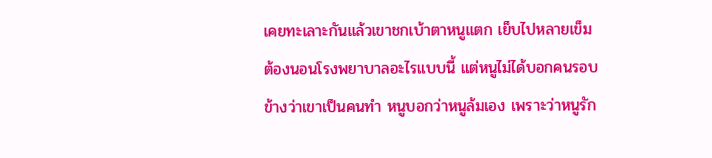เคยทะเลาะกันแล้วเขาชกเบ้าตาหนูแตก เย็บไปหลายเข็ม ต้องนอนโรงพยาบาลอะไรแบบนี้ แต่หนูไม่ได้บอกคนรอบข้างว่าเขาเป็นคนทำ หนูบอกว่าหนูล้มเอง เพราะว่าหนูรัก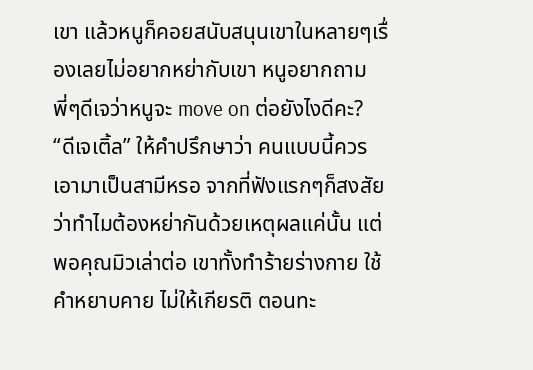เขา แล้วหนูก็คอยสนับสนุนเขาในหลายๆเรื่องเลยไม่อยากหย่ากับเขา หนูอยากถามพี่ๆดีเจว่าหนูจะ move on ต่อยังไงดีคะ? “ดีเจเติ้ล” ให้คำปรึกษาว่า คนแบบนี้ควรเอามาเป็นสามีหรอ จากที่ฟังแรกๆก็สงสัยว่าทำไมต้องหย่ากันด้วยเหตุผลแค่นั้น แต่พอคุณมิวเล่าต่อ เขาทั้งทำร้ายร่างกาย ใช้คำหยาบคาย ไม่ให้เกียรติ ตอนทะ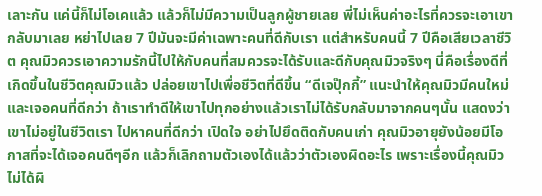เลาะกัน แค่นี้ก็ไม่โอเคแล้ว แล้วก็ไม่มีความเป็นลูกผู้ชายเลย พี่ไม่เห็นค่าอะไรที่ควรจะเอาเขากลับมาเลย หย่าไปเลย 7 ปีมันจะมีค่าเฉพาะคนที่ดีกับเรา แต่สำหรับคนนี้ 7 ปีคือเสียเวลาชีวิต คุณมิวควรเอาความรักนี้ไปให้กับคนที่สมควรจะได้รับและดีกับคุณมิวจริงๆ นี่คือเรื่องดีที่เกิดขึ้นในชีวิตคุณมิวแล้ว ปล่อยเขาไปเพื่อชีวิตที่ดีขึ้น “ดีเจปุ๊กกี้” แนะนำให้คุณมิวมีคนใหม่ และเจอคนที่ดีกว่า ถ้าเราทำดีให้เขาไปทุกอย่างแล้วเราไม่ได้รับกลับมาจากคนๆนั้น แสดงว่าเขาไม่อยู่ในชีวิตเรา ไปหาคนที่ดีกว่า เปิดใจ อย่าไปยึดติดกับคนเก่า คุณมิวอายุยังน้อยมีโอกาสที่จะได้เจอคนดีๆอีก แล้วก็เลิกถามตัวเองได้แล้วว่าตัวเองผิดอะไร เพราะเรื่องนี้คุณมิวไม่ได้ผิ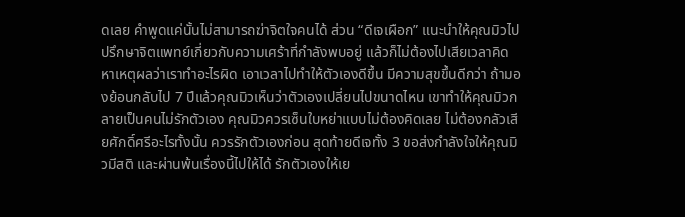ดเลย คำพูดแค่นั้นไม่สามารถฆ่าจิตใจคนได้ ส่วน “ดีเจเผือก” แนะนำให้คุณมิวไปปรึกษาจิตแพทย์เกี่ยวกับความเศร้าที่กำลังพบอยู่ แล้วก็ไม่ต้องไปเสียเวลาคิดหาเหตุผลว่าเราทำอะไรผิด เอาเวลาไปทำให้ตัวเองดีขึ้น มีความสุขขึ้นดีกว่า ถ้ามองย้อนกลับไป 7 ปีแล้วคุณมิวเห็นว่าตัวเองเปลี่ยนไปขนาดไหน เขาทำให้คุณมิวกลายเป็นคนไม่รักตัวเอง คุณมิวควรเซ็นใบหย่าแบบไม่ต้องคิดเลย ไม่ต้องกลัวเสียศักดิ์ศรีอะไรทั้งนั้น ควรรักตัวเองก่อน สุดท้ายดีเจทั้ง 3 ขอส่งกำลังใจให้คุณมิวมีสติ และผ่านพ้นเรื่องนี้ไปให้ได้ รักตัวเองให้เย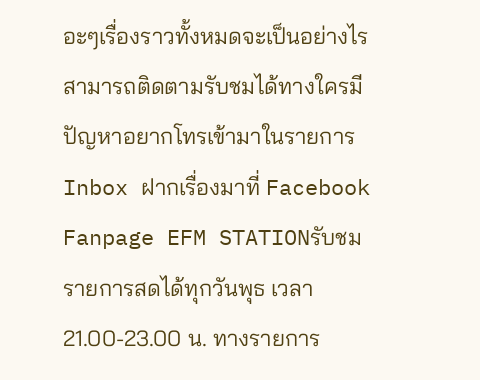อะๆเรื่องราวทั้งหมดจะเป็นอย่างไร สามารถติดตามรับชมได้ทางใครมีปัญหาอยากโทรเข้ามาในรายการ Inbox ฝากเรื่องมาที่ Facebook Fanpage EFM STATIONรับชมรายการสดได้ทุกวันพุธ เวลา 21.00-23.00 น. ทางรายการ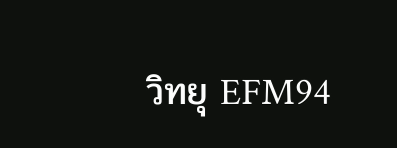วิทยุ EFM94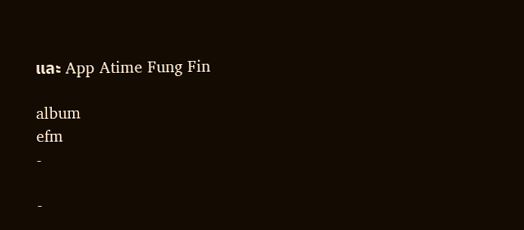และ App Atime Fung Fin

album
efm
-

-